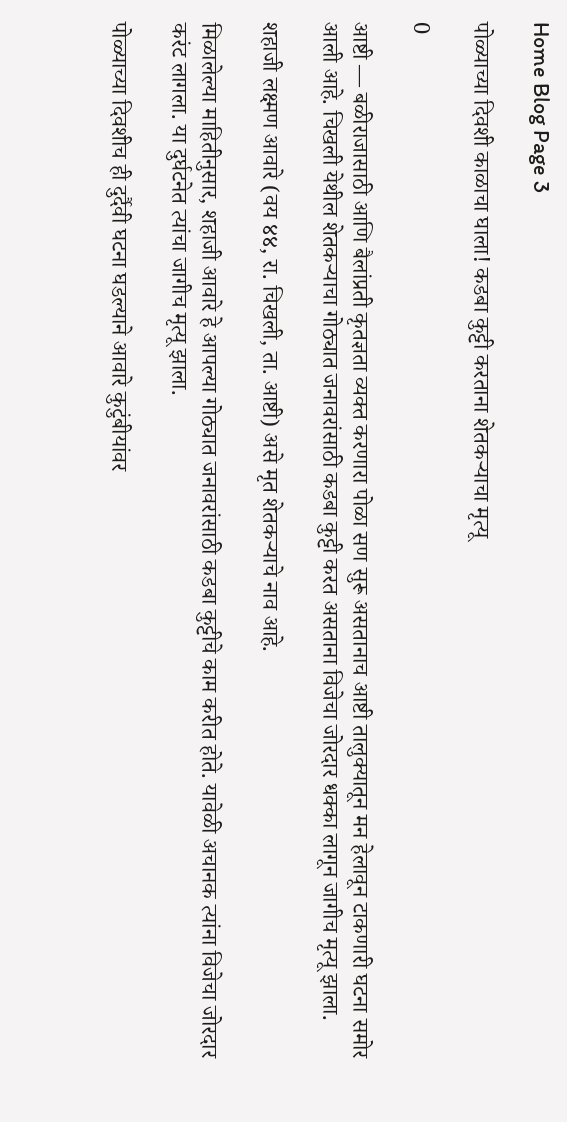Home Blog Page 3

पोळ्याच्या दिवशी काळाचा घाला! कडबा कुट्टी करताना शेतकऱ्याचा मृत्यू

0

आष्टी — बळीराजासाठी आणि बैलांप्रती कृतज्ञता व्यक्त करणारा पोळा सण सुरू असतानाच आष्टी तालुक्यातून मन हेलावून टाकणारी घटना समोर आली आहे. चिखली येथील शेतकऱ्याचा गोठ्यात जनावरांसाठी कडबा कुट्टी करत असताना विजेचा जोरदार धक्का लागून जागीच मृत्यू झाला.

शहाजी लक्ष्मण आवारे (वय ४४, रा. चिखली, ता. आष्टी) असे मृत शेतकऱ्याचे नाव आहे.

मिळालेल्या माहितीनुसार, शहाजी आवारे हे आपल्या गोठ्यात जनावरांसाठी कडबा कुट्टीचे काम करीत होते. यावेळी अचानक त्यांना विजेचा जोरदार करंट लागला. या दुर्घटनेत त्यांचा जागीच मृत्यू झाला.

पोळ्याच्या दिवशीच ही दुर्दैवी घटना घडल्याने आवारे कुटुंबीयांवर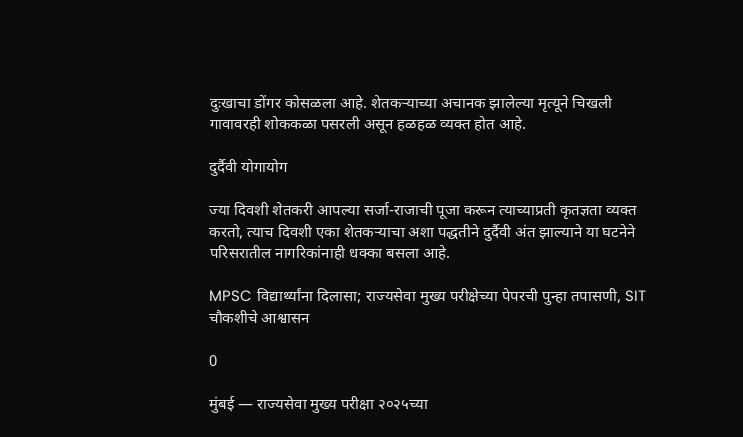दुःखाचा डोंगर कोसळला आहे. शेतकऱ्याच्या अचानक झालेल्या मृत्यूने चिखली गावावरही शोककळा पसरली असून हळहळ व्यक्त होत आहे.

दुर्दैवी योगायोग

ज्या दिवशी शेतकरी आपल्या सर्जा-राजाची पूजा करून त्याच्याप्रती कृतज्ञता व्यक्त करतो, त्याच दिवशी एका शेतकऱ्याचा अशा पद्धतीने दुर्दैवी अंत झाल्याने या घटनेने परिसरातील नागरिकांनाही धक्का बसला आहे.

MPSC विद्यार्थ्यांना दिलासा; राज्यसेवा मुख्य परीक्षेच्या पेपरची पुन्हा तपासणी, SIT चौकशीचे आश्वासन

0

मुंबई — राज्यसेवा मुख्य परीक्षा २०२५च्या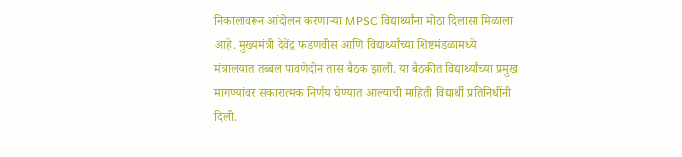निकालावरून आंदोलन करणाऱ्या MPSC विद्यार्थ्यांना मोठा दिलासा मिळाला आहे. मुख्यमंत्री देवेंद्र फडणवीस आणि विद्यार्थ्यांच्या शिष्टमंडळामध्ये मंत्रालयात तब्बल पावणेदोन तास बैठक झाली. या बैठकीत विद्यार्थ्यांच्या प्रमुख मागण्यांवर सकारात्मक निर्णय घेण्यात आल्याची माहिती विद्यार्थी प्रतिनिधींनी दिली.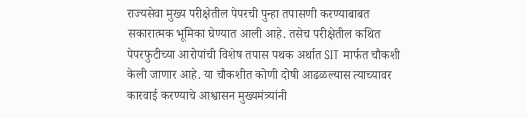राज्यसेवा मुख्य परीक्षेतील पेपरची पुन्हा तपासणी करण्याबाबत सकारात्मक भूमिका घेण्यात आली आहे. तसेच परीक्षेतील कथित पेपरफुटीच्या आरोपांची विशेष तपास पथक अर्थात SIT मार्फत चौकशी केली जाणार आहे. या चौकशीत कोणी दोषी आढळल्यास त्याच्यावर कारवाई करण्याचे आश्वासन मुख्यमंत्र्यांनी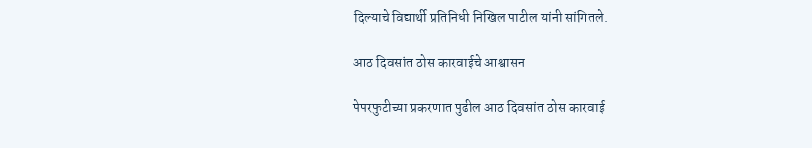दिल्याचे विद्यार्थी प्रतिनिधी निखिल पाटील यांनी सांगितले.

आठ दिवसांत ठोस कारवाईचे आश्वासन

पेपरफुटीच्या प्रकरणात पुढील आठ दिवसांत ठोस कारवाई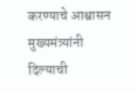करण्याचे आश्वासन मुख्यमंत्र्यांनी दिल्याची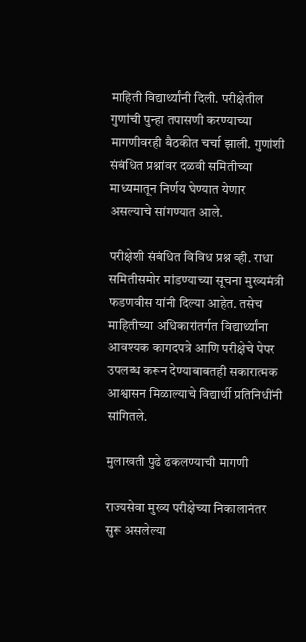माहिती विद्यार्थ्यांनी दिली. परीक्षेतील गुणांची पुन्हा तपासणी करण्याच्या मागणीवरही बैठकीत चर्चा झाली. गुणांशी संबंधित प्रश्नांवर दळवी समितीच्या माध्यमातून निर्णय घेण्यात येणार असल्याचे सांगण्यात आले.

परीक्षेशी संबंधित विविध प्रश्न व्ही. राधा समितीसमोर मांडण्याच्या सूचना मुख्यमंत्री फडणवीस यांनी दिल्या आहेत. तसेच माहितीच्या अधिकारांतर्गत विद्यार्थ्यांना आवश्यक कागदपत्रे आणि परीक्षेचे पेपर उपलब्ध करून देण्याबाबतही सकारात्मक आश्वासन मिळाल्याचे विद्यार्थी प्रतिनिधींनी सांगितले.

मुलाखती पुढे ढकलण्याची मागणी

राज्यसेवा मुख्य परीक्षेच्या निकालानंतर सुरू असलेल्या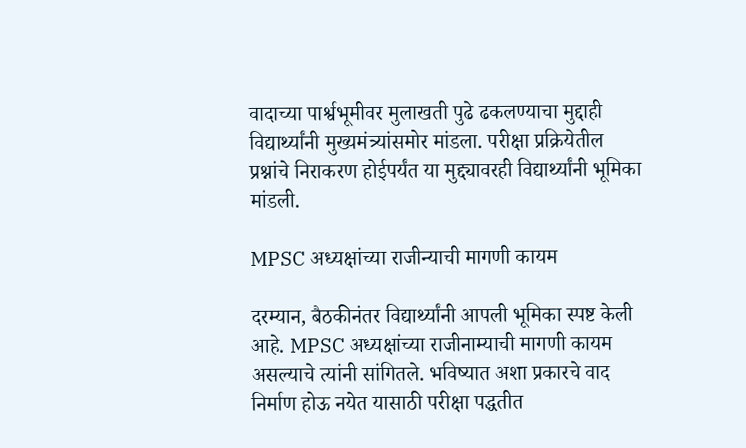वादाच्या पार्श्वभूमीवर मुलाखती पुढे ढकलण्याचा मुद्दाही विद्यार्थ्यांनी मुख्यमंत्र्यांसमोर मांडला. परीक्षा प्रक्रियेतील प्रश्नांचे निराकरण होईपर्यंत या मुद्द्यावरही विद्यार्थ्यांनी भूमिका मांडली.

MPSC अध्यक्षांच्या राजीन्याची मागणी कायम

दरम्यान, बैठकीनंतर विद्यार्थ्यांनी आपली भूमिका स्पष्ट केली आहे. MPSC अध्यक्षांच्या राजीनाम्याची मागणी कायम असल्याचे त्यांनी सांगितले. भविष्यात अशा प्रकारचे वाद निर्माण होऊ नयेत यासाठी परीक्षा पद्धतीत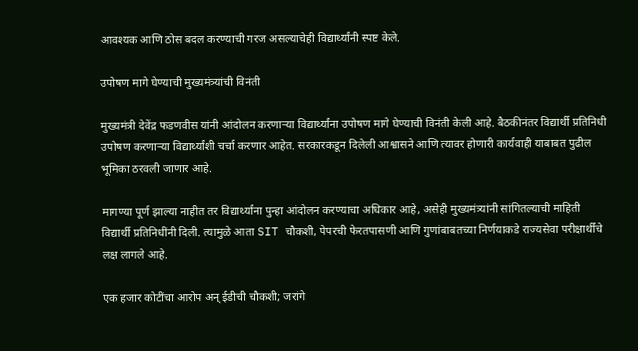आवश्यक आणि ठोस बदल करण्याची गरज असल्याचेही विद्यार्थ्यांनी स्पष्ट केले.

उपोषण मागे घेण्याची मुख्यमंत्र्यांची विनंती

मुख्यमंत्री देवेंद्र फडणवीस यांनी आंदोलन करणाऱ्या विद्यार्थ्यांना उपोषण मागे घेण्याची विनंती केली आहे. बैठकीनंतर विद्यार्थी प्रतिनिधी उपोषण करणाऱ्या विद्यार्थ्यांशी चर्चा करणार आहेत. सरकारकडून दिलेली आश्वासने आणि त्यावर होणारी कार्यवाही याबाबत पुढील भूमिका ठरवली जाणार आहे.

मागण्या पूर्ण झाल्या नाहीत तर विद्यार्थ्यांना पुन्हा आंदोलन करण्याचा अधिकार आहे, असेही मुख्यमंत्र्यांनी सांगितल्याची माहिती विद्यार्थी प्रतिनिधींनी दिली. त्यामुळे आता SIT चौकशी, पेपरची फेरतपासणी आणि गुणांबाबतच्या निर्णयाकडे राज्यसेवा परीक्षार्थींचे लक्ष लागले आहे.

एक हजार कोटींचा आरोप अन् ईडीची चौकशी; जरांगे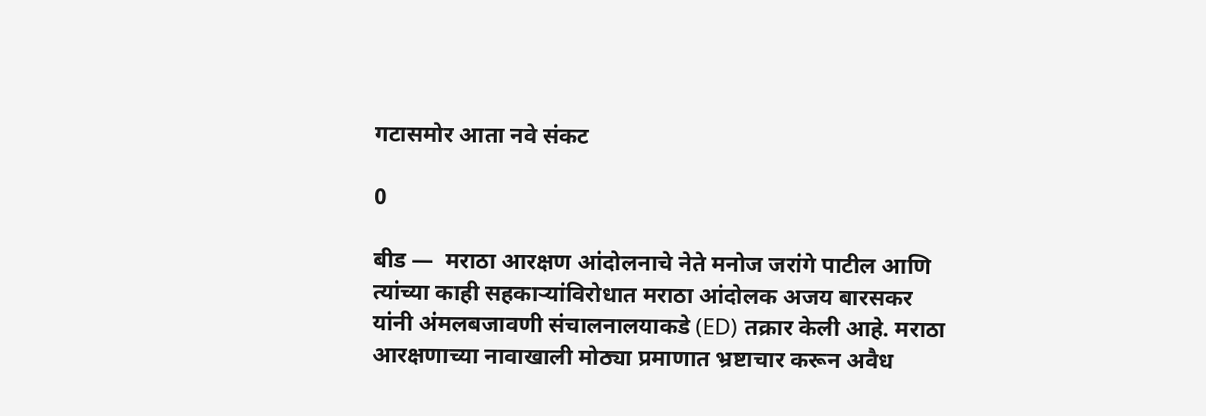गटासमोर आता नवे संकट

0

बीड —  मराठा आरक्षण आंदोलनाचे नेते मनोज जरांगे पाटील आणि त्यांच्या काही सहकाऱ्यांविरोधात मराठा आंदोलक अजय बारसकर यांनी अंमलबजावणी संचालनालयाकडे (ED) तक्रार केली आहे. मराठा आरक्षणाच्या नावाखाली मोठ्या प्रमाणात भ्रष्टाचार करून अवैध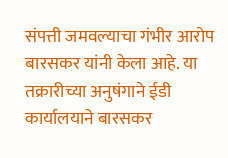संपत्ती जमवल्याचा गंभीर आरोप बारसकर यांनी केला आहे. या तक्रारीच्या अनुषंगाने ईडी कार्यालयाने बारसकर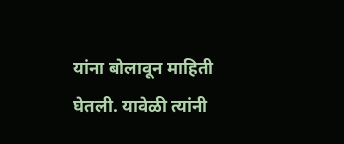यांना बोलावून माहिती घेतली. यावेळी त्यांनी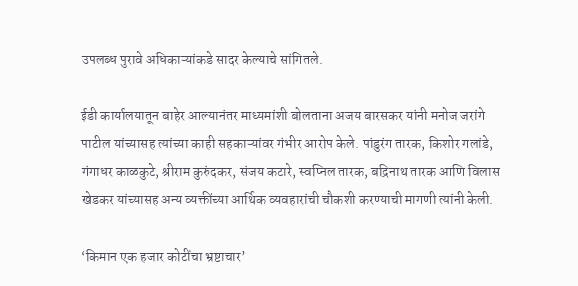उपलब्ध पुरावे अधिकाऱ्यांकडे सादर केल्याचे सांगितले.

ईडी कार्यालयातून बाहेर आल्यानंतर माध्यमांशी बोलताना अजय बारसकर यांनी मनोज जरांगे पाटील यांच्यासह त्यांच्या काही सहकाऱ्यांवर गंभीर आरोप केले. पांडुरंग तारक, किशोर गलांडे, गंगाधर काळकुटे, श्रीराम कुरुंदकर, संजय कटारे, स्वप्निल तारक, बद्रिनाथ तारक आणि विलास खेडकर यांच्यासह अन्य व्यक्तींच्या आर्थिक व्यवहारांची चौकशी करण्याची मागणी त्यांनी केली.

‘किमान एक हजार कोटींचा भ्रष्टाचार’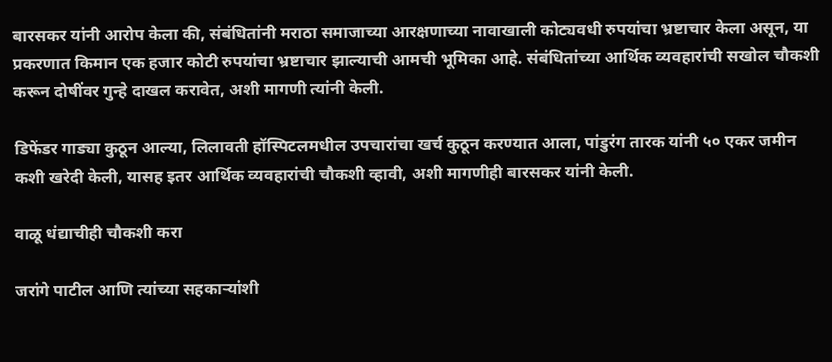बारसकर यांनी आरोप केला की, संबंधितांनी मराठा समाजाच्या आरक्षणाच्या नावाखाली कोट्यवधी रुपयांचा भ्रष्टाचार केला असून, या प्रकरणात किमान एक हजार कोटी रुपयांचा भ्रष्टाचार झाल्याची आमची भूमिका आहे. संबंधितांच्या आर्थिक व्यवहारांची सखोल चौकशी करून दोषींवर गुन्हे दाखल करावेत, अशी मागणी त्यांनी केली.

डिफेंडर गाड्या कुठून आल्या, लिलावती हॉस्पिटलमधील उपचारांचा खर्च कुठून करण्यात आला, पांडुरंग तारक यांनी ५० एकर जमीन कशी खरेदी केली, यासह इतर आर्थिक व्यवहारांची चौकशी व्हावी, अशी मागणीही बारसकर यांनी केली.

वाळू धंद्याचीही चौकशी करा

जरांगे पाटील आणि त्यांच्या सहकाऱ्यांशी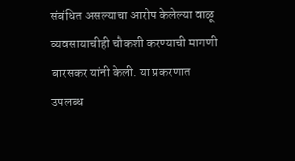संबंधित असल्याचा आरोप केलेल्या वाळू व्यवसायाचीही चौकशी करण्याची मागणी बारसकर यांनी केली. या प्रकरणात उपलब्ध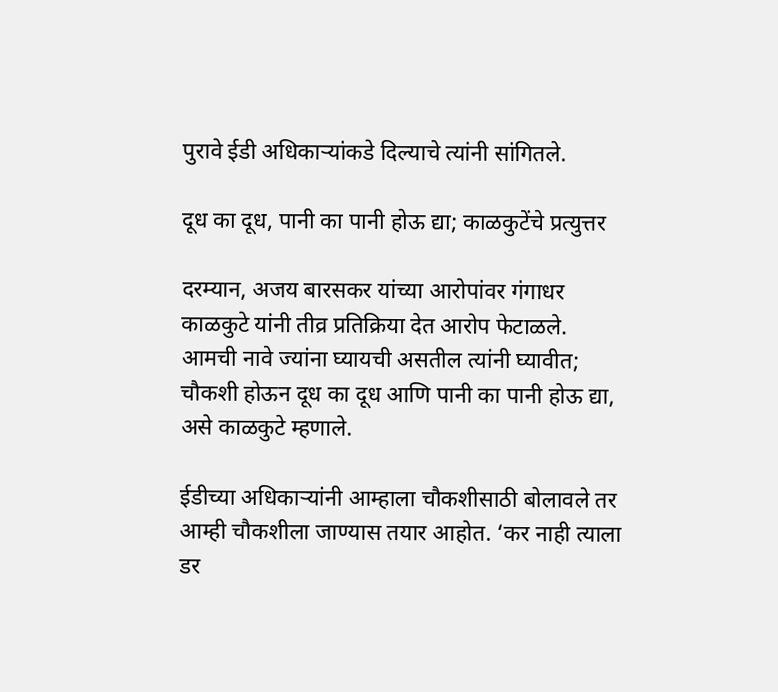पुरावे ईडी अधिकाऱ्यांकडे दिल्याचे त्यांनी सांगितले.

दूध का दूध, पानी का पानी होऊ द्या; काळकुटेंचे प्रत्युत्तर

दरम्यान, अजय बारसकर यांच्या आरोपांवर गंगाधर काळकुटे यांनी तीव्र प्रतिक्रिया देत आरोप फेटाळले. आमची नावे ज्यांना घ्यायची असतील त्यांनी घ्यावीत; चौकशी होऊन दूध का दूध आणि पानी का पानी होऊ द्या, असे काळकुटे म्हणाले.

ईडीच्या अधिकाऱ्यांनी आम्हाला चौकशीसाठी बोलावले तर आम्ही चौकशीला जाण्यास तयार आहोत. ‘कर नाही त्याला डर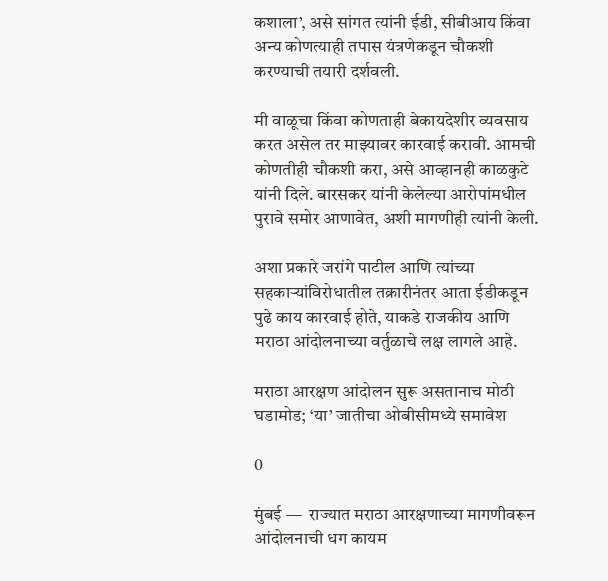कशाला’, असे सांगत त्यांनी ईडी, सीबीआय किंवा अन्य कोणत्याही तपास यंत्रणेकडून चौकशी करण्याची तयारी दर्शवली.

मी वाळूचा किंवा कोणताही बेकायदेशीर व्यवसाय करत असेल तर माझ्यावर कारवाई करावी. आमची कोणतीही चौकशी करा, असे आव्हानही काळकुटे यांनी दिले. बारसकर यांनी केलेल्या आरोपांमधील पुरावे समोर आणावेत, अशी मागणीही त्यांनी केली.

अशा प्रकारे जरांगे पाटील आणि त्यांच्या सहकाऱ्यांविरोधातील तक्रारीनंतर आता ईडीकडून पुढे काय कारवाई होते, याकडे राजकीय आणि मराठा आंदोलनाच्या वर्तुळाचे लक्ष लागले आहे.

मराठा आरक्षण आंदोलन सुरू असतानाच मोठी घडामोड; ‘या’ जातीचा ओबीसीमध्ये समावेश

0

मुंबई —  राज्यात मराठा आरक्षणाच्या मागणीवरून आंदोलनाची धग कायम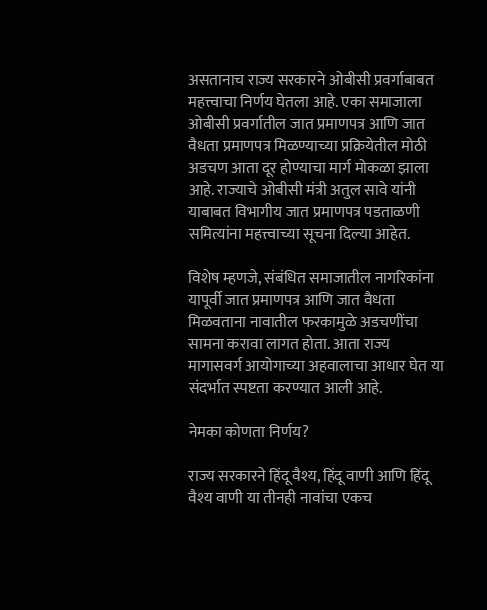असतानाच राज्य सरकारने ओबीसी प्रवर्गाबाबत महत्त्वाचा निर्णय घेतला आहे. एका समाजाला ओबीसी प्रवर्गातील जात प्रमाणपत्र आणि जात वैधता प्रमाणपत्र मिळण्याच्या प्रक्रियेतील मोठी अडचण आता दूर होण्याचा मार्ग मोकळा झाला आहे. राज्याचे ओबीसी मंत्री अतुल सावे यांनी याबाबत विभागीय जात प्रमाणपत्र पडताळणी समित्यांना महत्त्वाच्या सूचना दिल्या आहेत.

विशेष म्हणजे, संबंधित समाजातील नागरिकांना यापूर्वी जात प्रमाणपत्र आणि जात वैधता मिळवताना नावातील फरकामुळे अडचणींचा सामना करावा लागत होता. आता राज्य मागासवर्ग आयोगाच्या अहवालाचा आधार घेत या संदर्भात स्पष्टता करण्यात आली आहे.

नेमका कोणता निर्णय?

राज्य सरकारने हिंदू वैश्य, हिंदू वाणी आणि हिंदू वैश्य वाणी या तीनही नावांचा एकच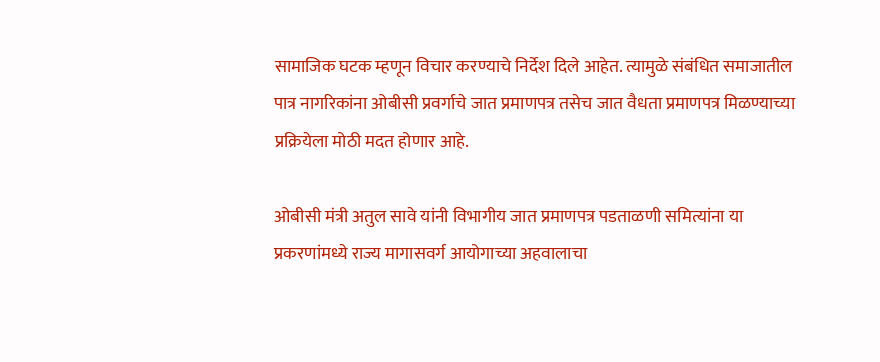सामाजिक घटक म्हणून विचार करण्याचे निर्देश दिले आहेत. त्यामुळे संबंधित समाजातील पात्र नागरिकांना ओबीसी प्रवर्गाचे जात प्रमाणपत्र तसेच जात वैधता प्रमाणपत्र मिळण्याच्या प्रक्रियेला मोठी मदत होणार आहे.

ओबीसी मंत्री अतुल सावे यांनी विभागीय जात प्रमाणपत्र पडताळणी समित्यांना या प्रकरणांमध्ये राज्य मागासवर्ग आयोगाच्या अहवालाचा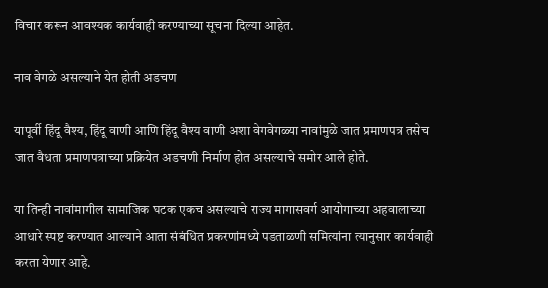विचार करून आवश्यक कार्यवाही करण्याच्या सूचना दिल्या आहेत.

नाव वेगळे असल्याने येत होती अडचण

यापूर्वी हिंदू वैश्य, हिंदू वाणी आणि हिंदू वैश्य वाणी अशा वेगवेगळ्या नावांमुळे जात प्रमाणपत्र तसेच जात वैधता प्रमाणपत्राच्या प्रक्रियेत अडचणी निर्माण होत असल्याचे समोर आले होते.

या तिन्ही नावांमागील सामाजिक घटक एकच असल्याचे राज्य मागासवर्ग आयोगाच्या अहवालाच्या आधारे स्पष्ट करण्यात आल्याने आता संबंधित प्रकरणांमध्ये पडताळणी समित्यांना त्यानुसार कार्यवाही करता येणार आहे.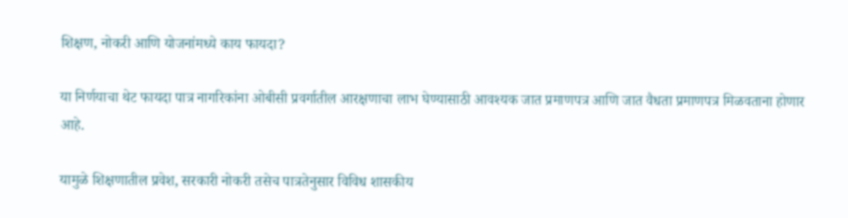शिक्षण, नोकरी आणि योजनांमध्ये काय फायदा?

या निर्णयाचा थेट फायदा पात्र नागरिकांना ओबीसी प्रवर्गातील आरक्षणाचा लाभ घेण्यासाठी आवश्यक जात प्रमाणपत्र आणि जात वैधता प्रमाणपत्र मिळवताना होणार आहे.

यामुळे शिक्षणातील प्रवेश, सरकारी नोकरी तसेच पात्रतेनुसार विविध शासकीय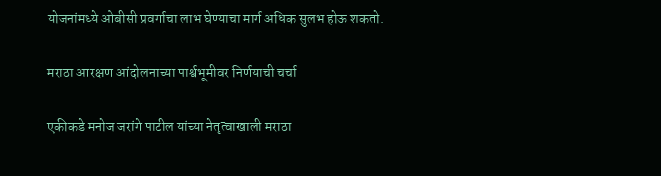योजनांमध्ये ओबीसी प्रवर्गाचा लाभ घेण्याचा मार्ग अधिक सुलभ होऊ शकतो.

मराठा आरक्षण आंदोलनाच्या पार्श्वभूमीवर निर्णयाची चर्चा

एकीकडे मनोज जरांगे पाटील यांच्या नेतृत्वाखाली मराठा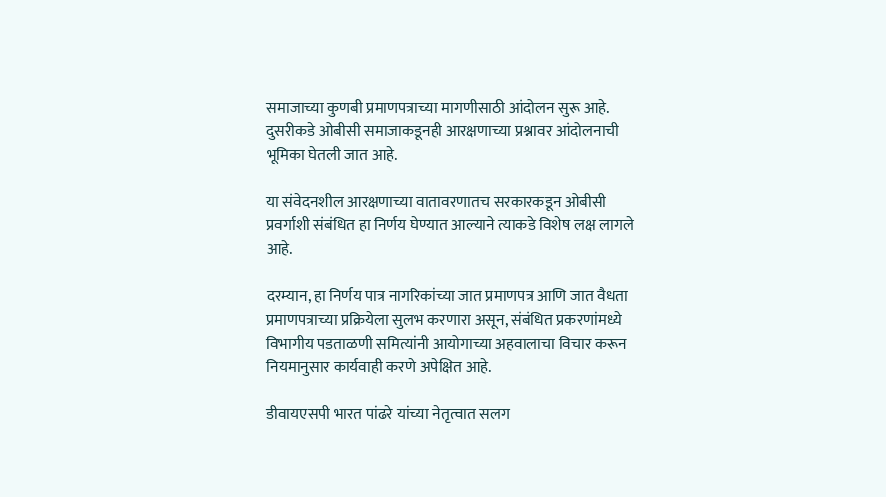समाजाच्या कुणबी प्रमाणपत्राच्या मागणीसाठी आंदोलन सुरू आहे. दुसरीकडे ओबीसी समाजाकडूनही आरक्षणाच्या प्रश्नावर आंदोलनाची भूमिका घेतली जात आहे.

या संवेदनशील आरक्षणाच्या वातावरणातच सरकारकडून ओबीसी प्रवर्गाशी संबंधित हा निर्णय घेण्यात आल्याने त्याकडे विशेष लक्ष लागले आहे.

दरम्यान, हा निर्णय पात्र नागरिकांच्या जात प्रमाणपत्र आणि जात वैधता प्रमाणपत्राच्या प्रक्रियेला सुलभ करणारा असून, संबंधित प्रकरणांमध्ये विभागीय पडताळणी समित्यांनी आयोगाच्या अहवालाचा विचार करून नियमानुसार कार्यवाही करणे अपेक्षित आहे.

डीवायएसपी भारत पांढरे यांच्या नेतृत्वात सलग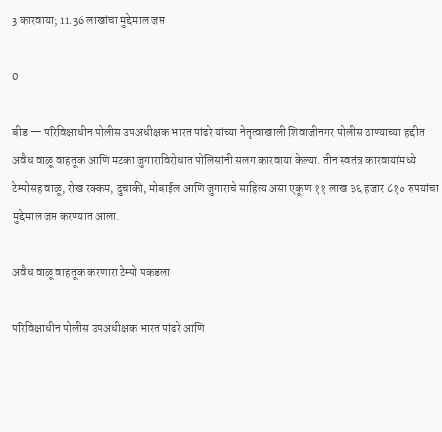3 कारवाया; 11.36 लाखांचा मुद्देमाल जप्त

0

बीड — परिविक्षाधीन पोलीस उपअधीक्षक भारत पांढरे यांच्या नेतृत्वाखाली शिवाजीनगर पोलीस ठाण्याच्या हद्दीत अवैध वाळू वाहतूक आणि मटका जुगाराविरोधात पोलिसांनी सलग कारवाया केल्या. तीन स्वतंत्र कारवायांमध्ये टेम्पोसह वाळू, रोख रक्कम, दुचाकी, मोबाईल आणि जुगाराचे साहित्य असा एकूण ११ लाख ३६ हजार ८१० रुपयांचा मुद्देमाल जप्त करण्यात आला.

अवैध वाळू वाहतूक करणारा टेम्पो पकडला

परिविक्षाधीन पोलीस उपअधीक्षक भारत पांढरे आणि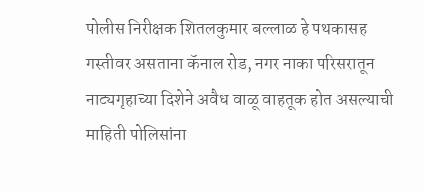पोलीस निरीक्षक शितलकुमार बल्लाळ हे पथकासह गस्तीवर असताना कॅनाल रोड, नगर नाका परिसरातून नाट्यगृहाच्या दिशेने अवैध वाळू वाहतूक होत असल्याची माहिती पोलिसांना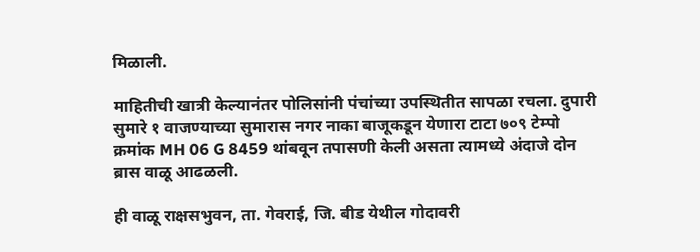मिळाली.

माहितीची खात्री केल्यानंतर पोलिसांनी पंचांच्या उपस्थितीत सापळा रचला. दुपारी सुमारे १ वाजण्याच्या सुमारास नगर नाका बाजूकडून येणारा टाटा ७०९ टेम्पो क्रमांक MH 06 G 8459 थांबवून तपासणी केली असता त्यामध्ये अंदाजे दोन ब्रास वाळू आढळली.

ही वाळू राक्षसभुवन, ता. गेवराई, जि. बीड येथील गोदावरी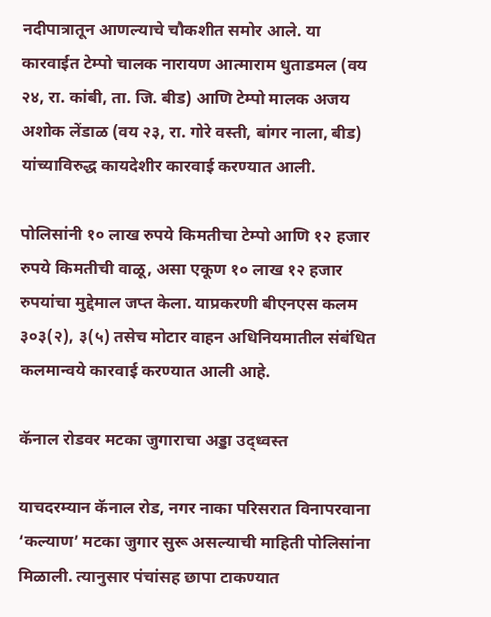नदीपात्रातून आणल्याचे चौकशीत समोर आले. या कारवाईत टेम्पो चालक नारायण आत्माराम धुताडमल (वय २४, रा. कांबी, ता. जि. बीड) आणि टेम्पो मालक अजय अशोक लेंडाळ (वय २३, रा. गोरे वस्ती, बांगर नाला, बीड) यांच्याविरुद्ध कायदेशीर कारवाई करण्यात आली.

पोलिसांनी १० लाख रुपये किमतीचा टेम्पो आणि १२ हजार रुपये किमतीची वाळू, असा एकूण १० लाख १२ हजार रुपयांचा मुद्देमाल जप्त केला. याप्रकरणी बीएनएस कलम ३०३(२), ३(५) तसेच मोटार वाहन अधिनियमातील संबंधित कलमान्वये कारवाई करण्यात आली आहे.

कॅनाल रोडवर मटका जुगाराचा अड्डा उद्ध्वस्त

याचदरम्यान कॅनाल रोड, नगर नाका परिसरात विनापरवाना ‘कल्याण’ मटका जुगार सुरू असल्याची माहिती पोलिसांना मिळाली. त्यानुसार पंचांसह छापा टाकण्यात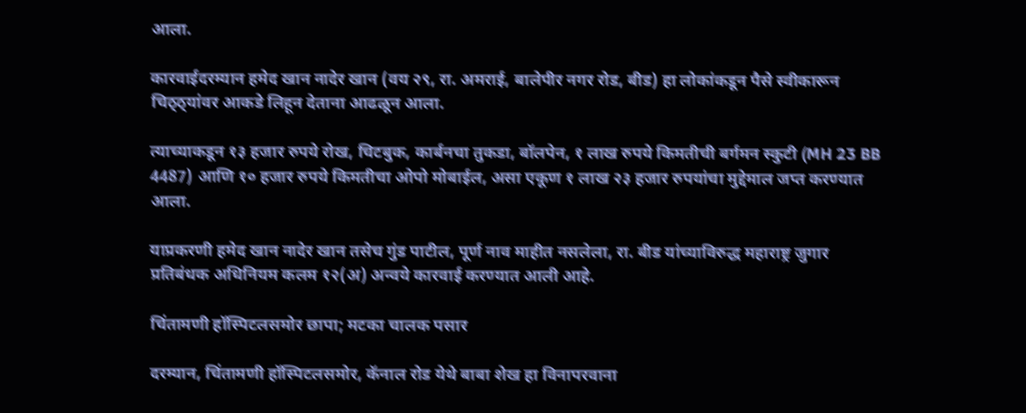आला.

कारवाईदरम्यान हमेद खान नादेर खान (वय २९, रा. अमराई, बालेपीर नगर रोड, बीड) हा लोकांकडून पैसे स्वीकारून चिठ्ठ्यांवर आकडे लिहून देताना आढळून आला.

त्याच्याकडून १३ हजार रुपये रोख, चिटबुक, कार्बनचा तुकडा, बॉलपेन, १ लाख रुपये किमतीची बर्गमन स्कुटी (MH 23 BB 4487) आणि १० हजार रुपये किमतीचा ओपो मोबाईल, असा एकूण १ लाख २३ हजार रुपयांचा मुद्देमाल जप्त करण्यात आला.

याप्रकरणी हमेद खान नादेर खान तसेच गुंड पाटील, पूर्ण नाव माहीत नसलेला, रा. बीड यांच्याविरुद्ध महाराष्ट्र जुगार प्रतिबंधक अधिनियम कलम १२(अ) अन्वये कारवाई करण्यात आली आहे.

चिंतामणी हॉस्पिटलसमोर छापा; मटका चालक पसार

दरम्यान, चिंतामणी हॉस्पिटलसमोर, कॅनाल रोड येथे बाबा शेख हा विनापरवाना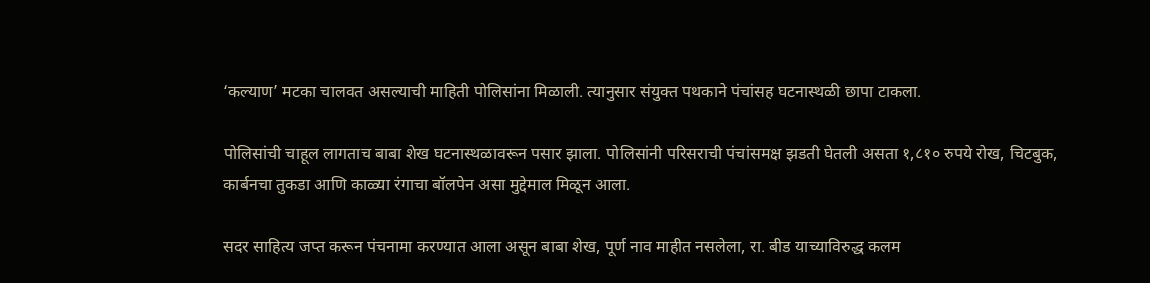‘कल्याण’ मटका चालवत असल्याची माहिती पोलिसांना मिळाली. त्यानुसार संयुक्त पथकाने पंचांसह घटनास्थळी छापा टाकला.

पोलिसांची चाहूल लागताच बाबा शेख घटनास्थळावरून पसार झाला. पोलिसांनी परिसराची पंचांसमक्ष झडती घेतली असता १,८१० रुपये रोख, चिटबुक, कार्बनचा तुकडा आणि काळ्या रंगाचा बॉलपेन असा मुद्देमाल मिळून आला.

सदर साहित्य जप्त करून पंचनामा करण्यात आला असून बाबा शेख, पूर्ण नाव माहीत नसलेला, रा. बीड याच्याविरुद्ध कलम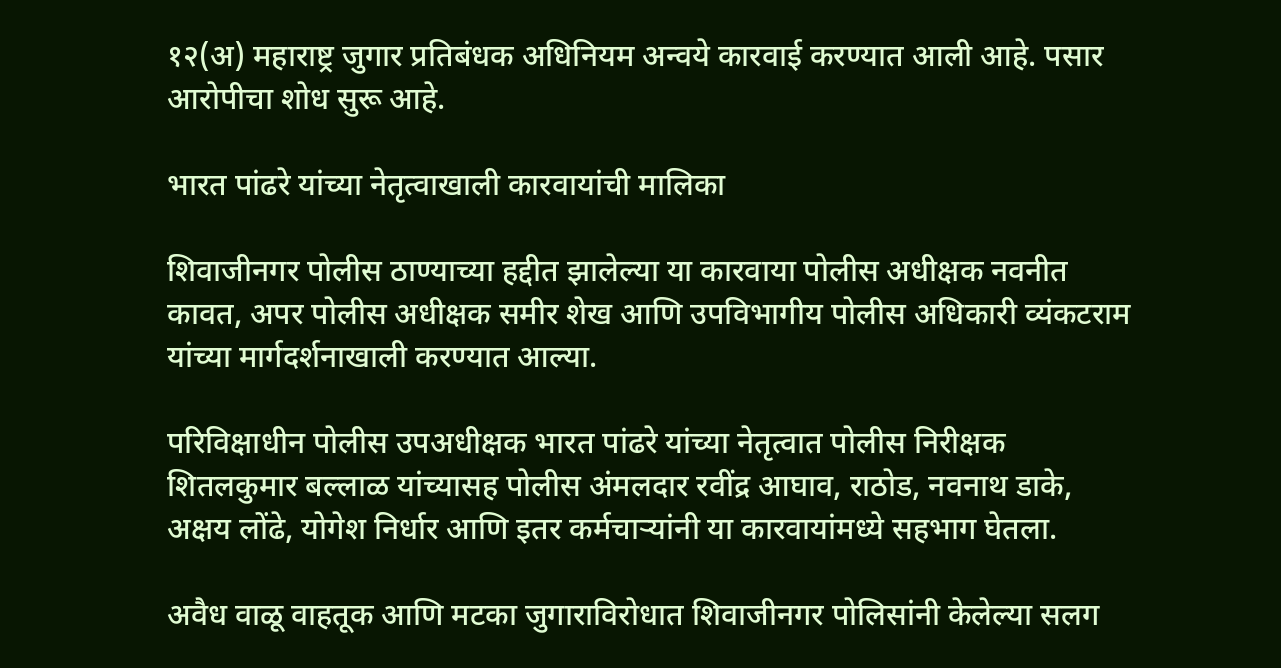१२(अ) महाराष्ट्र जुगार प्रतिबंधक अधिनियम अन्वये कारवाई करण्यात आली आहे. पसार आरोपीचा शोध सुरू आहे.

भारत पांढरे यांच्या नेतृत्वाखाली कारवायांची मालिका

शिवाजीनगर पोलीस ठाण्याच्या हद्दीत झालेल्या या कारवाया पोलीस अधीक्षक नवनीत कावत, अपर पोलीस अधीक्षक समीर शेख आणि उपविभागीय पोलीस अधिकारी व्यंकटराम यांच्या मार्गदर्शनाखाली करण्यात आल्या.

परिविक्षाधीन पोलीस उपअधीक्षक भारत पांढरे यांच्या नेतृत्वात पोलीस निरीक्षक शितलकुमार बल्लाळ यांच्यासह पोलीस अंमलदार रवींद्र आघाव, राठोड, नवनाथ डाके, अक्षय लोंढे, योगेश निर्धार आणि इतर कर्मचाऱ्यांनी या कारवायांमध्ये सहभाग घेतला.

अवैध वाळू वाहतूक आणि मटका जुगाराविरोधात शिवाजीनगर पोलिसांनी केलेल्या सलग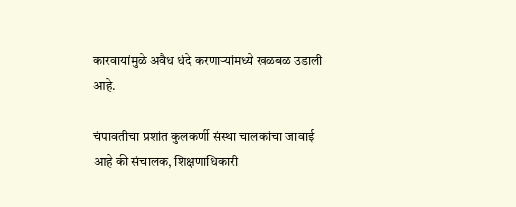कारवायांमुळे अवैध धंदे करणाऱ्यांमध्ये खळबळ उडाली आहे.

चंपावतीचा प्रशांत कुलकर्णी संस्था चालकांचा जावाई आहे की संचालक, शिक्षणाधिकारी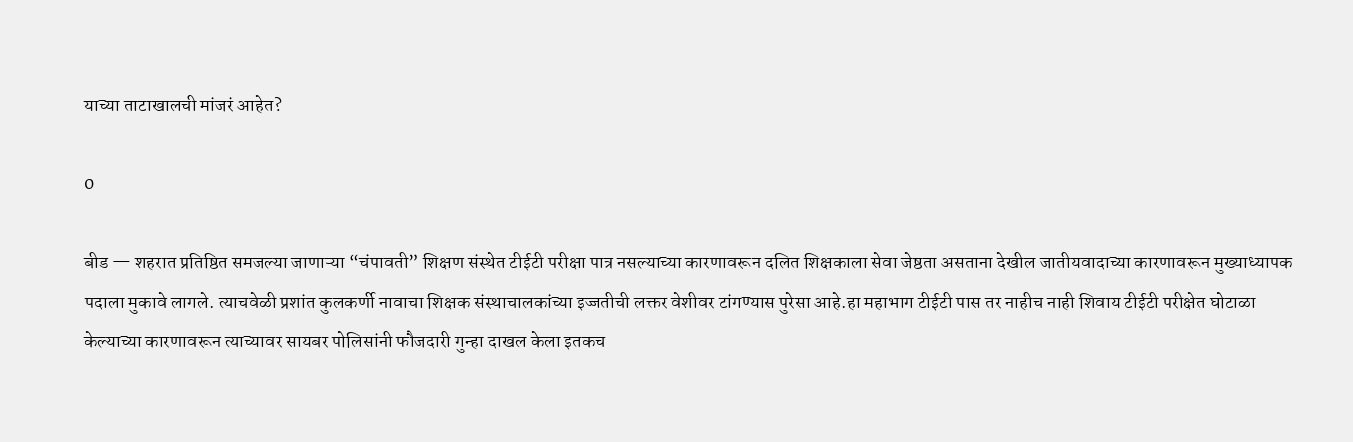याच्या ताटाखालची मांजरं आहेत?

0

बीड — शहरात प्रतिष्ठित समजल्या जाणाऱ्या “चंपावती” शिक्षण संस्थेत टीईटी परीक्षा पात्र नसल्याच्या कारणावरून दलित शिक्षकाला सेवा जेष्ठता असताना देखील जातीयवादाच्या कारणावरून मुख्याध्यापक पदाला मुकावे लागले. त्याचवेळी प्रशांत कुलकर्णी नावाचा शिक्षक संस्थाचालकांच्या इज्जतीची लक्तर वेशीवर टांगण्यास पुरेसा आहे.हा महाभाग टीईटी पास तर नाहीच नाही शिवाय टीईटी परीक्षेत घोटाळा केल्याच्या कारणावरून त्याच्यावर सायबर पोलिसांनी फौजदारी गुन्हा दाखल केला इतकच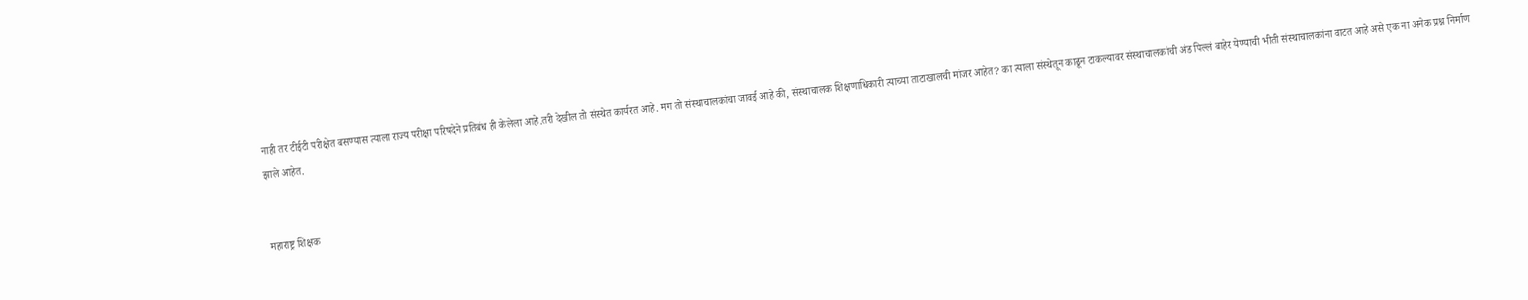नाही तर टीईटी परीक्षेत बसण्यास त्याला राज्य परीक्षा परिषदेने प्रतिबंध ही केलेला आहे.तरी देखील तो संस्थेत कार्यरत आहे. मग तो संस्थाचालकांचा जावई आहे की, संस्थाचालक शिक्षणाधिकारी त्याच्या ताटाखालची मांजर आहेत? का त्याला संस्थेतून काढून टाकल्यावर संस्थाचालकांची अंड पिल्लं बाहेर येण्याची भीती संस्थाचालकांना वाटत आहे असे एक ना अनेक प्रश्न निर्माण झाले आहेत.


महाराष्ट्र शिक्षक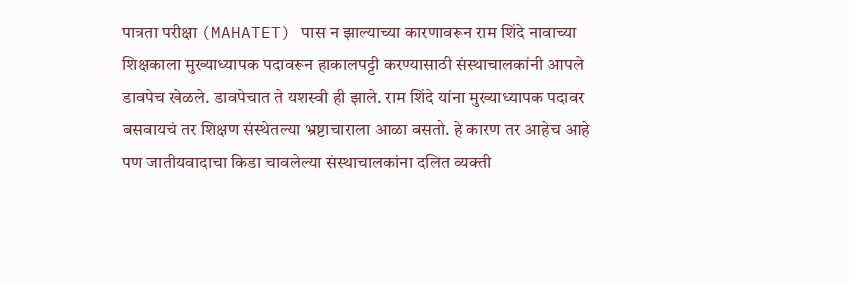पात्रता परीक्षा (MAHATET) पास न झाल्याच्या कारणावरून राम शिंदे नावाच्या शिक्षकाला मुख्याध्यापक पदावरून हाकालपट्टी करण्यासाठी संस्थाचालकांनी आपले डावपेच खेळले. डावपेचात ते यशस्वी ही झाले. राम शिंदे यांना मुख्याध्यापक पदावर बसवायचं तर शिक्षण संस्थेतल्या भ्रष्टाचाराला आळा बसतो. हे कारण तर आहेच आहे पण जातीयवादाचा किडा चावलेल्या संस्थाचालकांना दलित व्यक्ती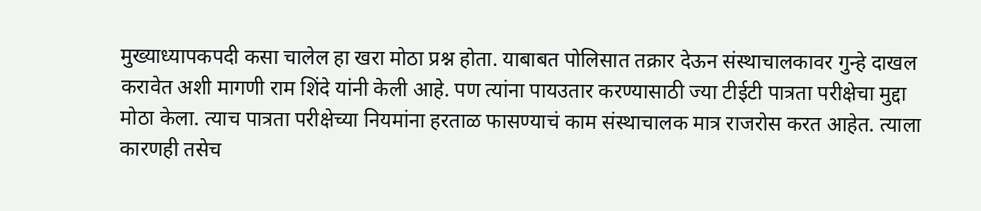मुख्याध्यापकपदी कसा चालेल हा खरा मोठा प्रश्न होता. याबाबत पोलिसात तक्रार देऊन संस्थाचालकावर गुन्हे दाखल करावेत अशी मागणी राम शिंदे यांनी केली आहे. पण त्यांना पायउतार करण्यासाठी ज्या टीईटी पात्रता परीक्षेचा मुद्दा मोठा केला. त्याच पात्रता परीक्षेच्या नियमांना हरताळ फासण्याचं काम संस्थाचालक मात्र राजरोस करत आहेत. त्याला कारणही तसेच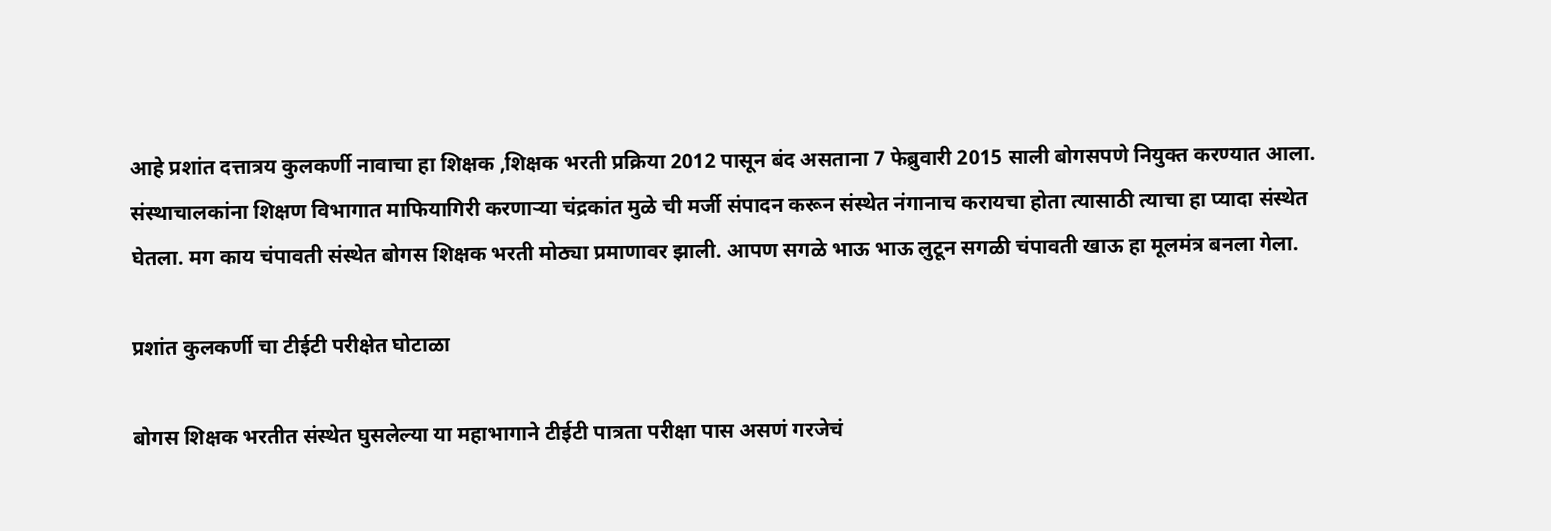आहे प्रशांत दत्तात्रय कुलकर्णी नावाचा हा शिक्षक ,शिक्षक भरती प्रक्रिया 2012 पासून बंद असताना 7 फेब्रुवारी 2015 साली बोगसपणे नियुक्त करण्यात आला. संस्थाचालकांना शिक्षण विभागात माफियागिरी करणाऱ्या चंद्रकांत मुळे ची मर्जी संपादन करून संस्थेत नंगानाच करायचा होता त्यासाठी त्याचा हा प्यादा संस्थेत घेतला. मग काय चंपावती संस्थेत बोगस शिक्षक भरती मोठ्या प्रमाणावर झाली. आपण सगळे भाऊ भाऊ लुटून सगळी चंपावती खाऊ हा मूलमंत्र बनला गेला.

प्रशांत कुलकर्णी चा टीईटी परीक्षेत घोटाळा

बोगस शिक्षक भरतीत संस्थेत घुसलेल्या या महाभागाने टीईटी पात्रता परीक्षा पास असणं गरजेचं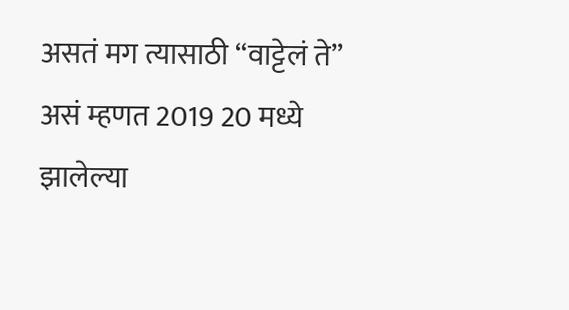असतं मग त्यासाठी “वाट्टेलं ते” असं म्हणत 2019 20 मध्ये झालेल्या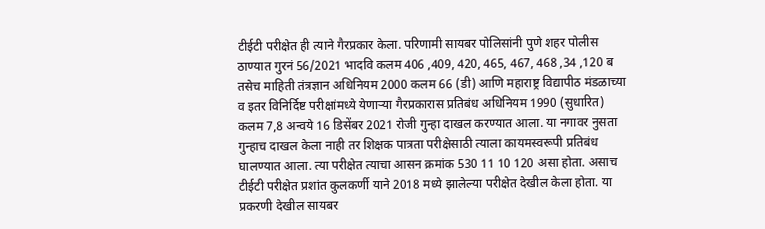टीईटी परीक्षेत ही त्याने गैरप्रकार केला. परिणामी सायबर पोलिसांनी पुणे शहर पोलीस ठाण्यात गुरनं 56/2021 भादवि कलम 406 ,409, 420, 465, 467, 468 ,34 ,120 ब तसेच माहिती तंत्रज्ञान अधिनियम 2000 कलम 66 (डी) आणि महाराष्ट्र विद्यापीठ मंडळाच्या व इतर विनिर्दिष्ट परीक्षांमध्ये येणाऱ्या गैरप्रकारास प्रतिबंध अधिनियम 1990 (सुधारित) कलम 7,8 अन्वये 16 डिसेंबर 2021 रोजी गुन्हा दाखल करण्यात आला. या नगावर नुसता गुन्हाच दाखल केला नाही तर शिक्षक पात्रता परीक्षेसाठी त्याला कायमस्वरूपी प्रतिबंध घालण्यात आला. त्या परीक्षेत त्याचा आसन क्रमांक 530 11 10 120 असा होता. असाच टीईटी परीक्षेत प्रशांत कुलकर्णी याने 2018 मध्ये झालेल्या परीक्षेत देखील केला होता. या प्रकरणी देखील सायबर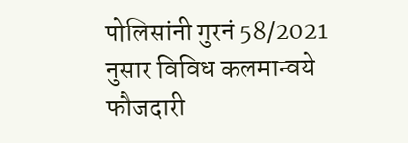पोलिसांनी गुरनं 58/2021 नुसार विविध कलमान्वये फौजदारी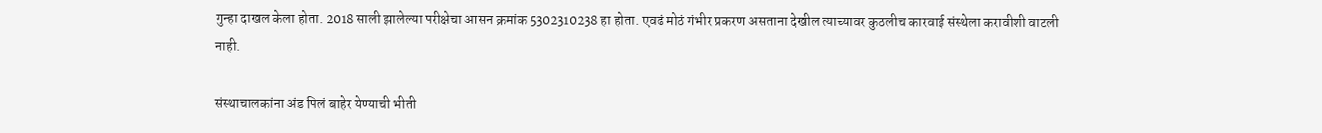गुन्हा दाखल केला होता. 2018 साली झालेल्या परीक्षेचा आसन क्रमांक 5302310238 हा होता. एवढं मोठं गंभीर प्रकरण असताना देखील त्याच्यावर कुठलीच कारवाई संस्थेला करावीशी वाटली नाही.

संस्थाचालकांना अंड पिलं बाहेर येण्याची भीती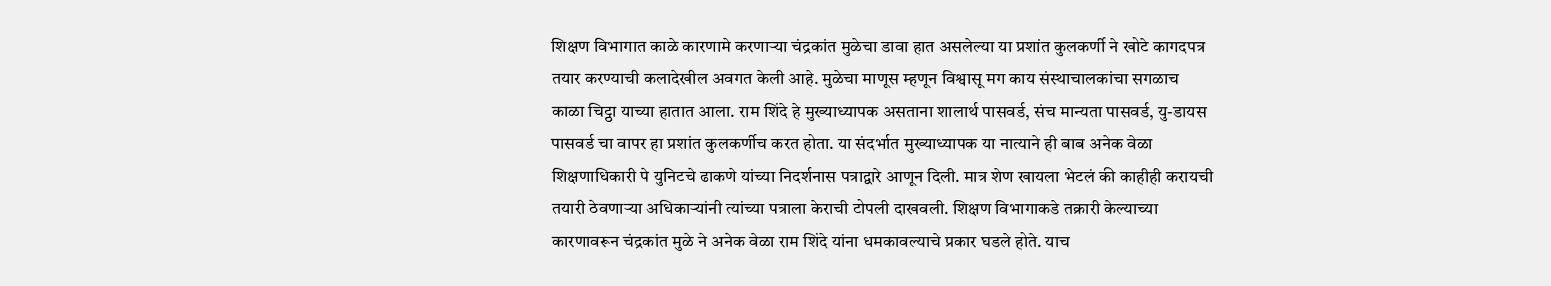शिक्षण विभागात काळे कारणामे करणाऱ्या चंद्रकांत मुळेचा डावा हात असलेल्या या प्रशांत कुलकर्णी ने खोटे कागदपत्र तयार करण्याची कलादेखील अवगत केली आहे. मुळेचा माणूस म्हणून विश्वासू मग काय संस्थाचालकांचा सगळाच काळा चिट्ठा याच्या हातात आला. राम शिंदे हे मुख्याध्यापक असताना शालार्थ पासवर्ड, संच मान्यता पासवर्ड, यु-डायस पासवर्ड चा वापर हा प्रशांत कुलकर्णीच करत होता. या संदर्भात मुख्याध्यापक या नात्याने ही बाब अनेक वेळा शिक्षणाधिकारी पे युनिटचे ढाकणे यांच्या निदर्शनास पत्राद्वारे आणून दिली. मात्र शेण खायला भेटलं की काहीही करायची तयारी ठेवणाऱ्या अधिकाऱ्यांनी त्यांच्या पत्राला केराची टोपली दाखवली. शिक्षण विभागाकडे तक्रारी केल्याच्या कारणावरून चंद्रकांत मुळे ने अनेक वेळा राम शिंदे यांना धमकावल्याचे प्रकार घडले होते. याच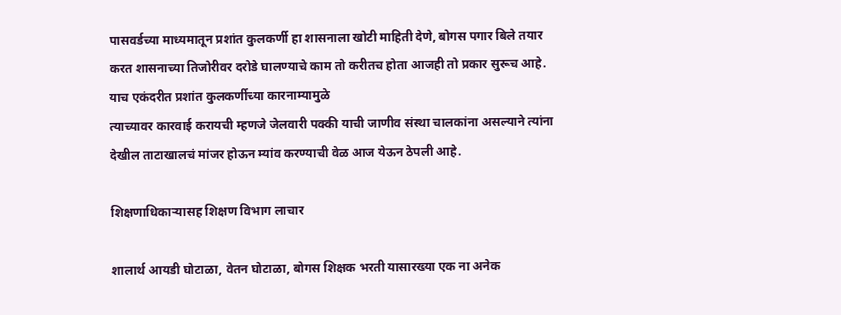पासवर्डच्या माध्यमातून प्रशांत कुलकर्णी हा शासनाला खोटी माहिती देणे, बोगस पगार बिले तयार करत शासनाच्या तिजोरीवर दरोडे घालण्याचे काम तो करीतच होता आजही तो प्रकार सुरूच आहे. याच एकंदरीत प्रशांत कुलकर्णीच्या कारनाम्यामुळे
त्याच्यावर कारवाई करायची म्हणजे जेलवारी पक्की याची जाणीव संस्था चालकांना असल्याने त्यांना देखील ताटाखालचं मांजर होऊन म्यांव करण्याची वेळ आज येऊन ठेपली आहे‌.

शिक्षणाधिकाऱ्यासह शिक्षण विभाग लाचार

शालार्थ आयडी घोटाळा, वेतन घोटाळा, बोगस शिक्षक भरती यासारख्या एक ना अनेक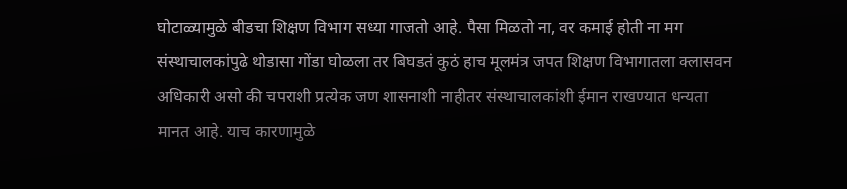घोटाळ्यामुळे बीडचा शिक्षण विभाग सध्या गाजतो आहे. पैसा मिळतो ना, वर कमाई होती ना मग संस्थाचालकांपुढे थोडासा गोंडा घोळला तर बिघडतं कुठं हाच मूलमंत्र जपत शिक्षण विभागातला क्लासवन अधिकारी असो की चपराशी प्रत्येक जण शासनाशी नाहीतर संस्थाचालकांशी ईमान राखण्यात धन्यता मानत आहे. याच कारणामुळे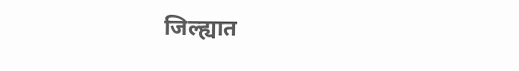जिल्ह्यात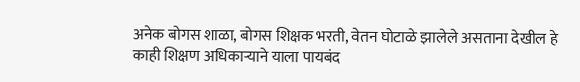अनेक बोगस शाळा, बोगस शिक्षक भरती, वेतन घोटाळे झालेले असताना देखील हे काही शिक्षण अधिकाऱ्याने याला पायबंद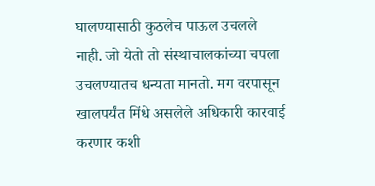घालण्यासाठी कुठलेच पाऊल उचलले नाही. जो येतो तो संस्थाचालकांच्या चपला उचलण्यातच धन्यता मानतो. मग वरपासून खालपर्यंत मिंधे असलेले अधिकारी कारवाई करणार कशी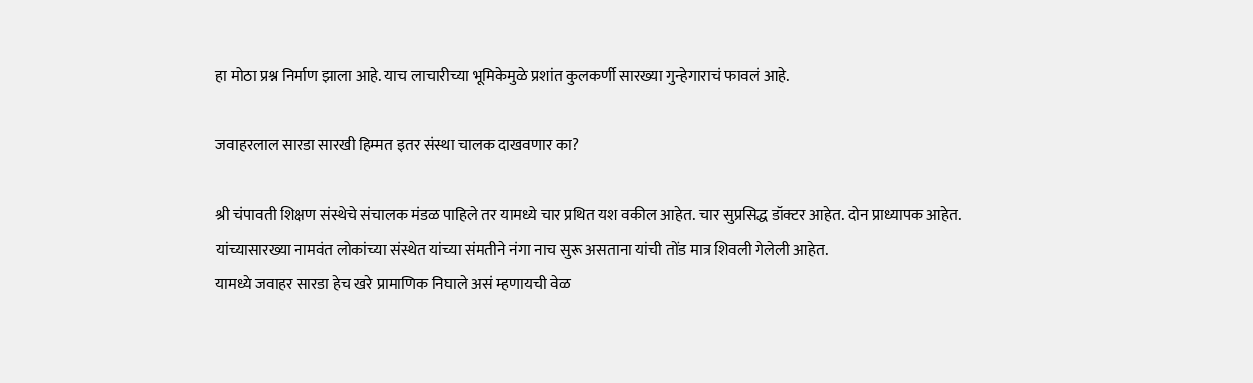हा मोठा प्रश्न निर्माण झाला आहे. याच लाचारीच्या भूमिकेमुळे प्रशांत कुलकर्णी सारख्या गुन्हेगाराचं फावलं आहे.

जवाहरलाल सारडा सारखी हिम्मत इतर संस्था चालक दाखवणार का?

श्री चंपावती शिक्षण संस्थेचे संचालक मंडळ पाहिले तर यामध्ये चार प्रथित यश वकील आहेत. चार सुप्रसिद्ध डॉक्टर आहेत. दोन प्राध्यापक आहेत. यांच्यासारख्या नामवंत लोकांच्या संस्थेत यांच्या संमतीने नंगा नाच सुरू असताना यांची तोंड मात्र शिवली गेलेली आहेत.
यामध्ये जवाहर सारडा हेच खरे प्रामाणिक निघाले असं म्हणायची वेळ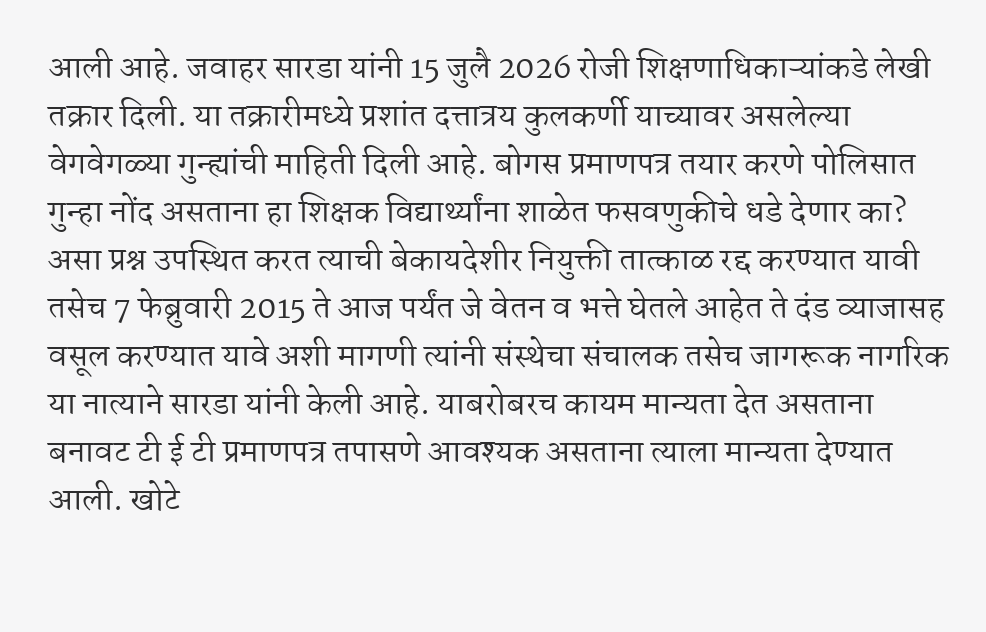आली आहे. जवाहर सारडा यांनी 15 जुलै 2026 रोजी शिक्षणाधिकाऱ्यांकडे लेखी तक्रार दिली. या तक्रारीमध्ये प्रशांत दत्तात्रय कुलकर्णी याच्यावर असलेल्या वेगवेगळ्या गुन्ह्यांची माहिती दिली आहे. बोगस प्रमाणपत्र तयार करणे पोलिसात गुन्हा नोंद असताना हा शिक्षक विद्यार्थ्यांना शाळेत फसवणुकीचे धडे देणार का? असा प्रश्न उपस्थित करत त्याची बेकायदेशीर नियुक्ती तात्काळ रद्द करण्यात यावी तसेच 7 फेब्रुवारी 2015 ते आज पर्यंत जे वेतन व भत्ते घेतले आहेत ते दंड व्याजासह वसूल करण्यात यावे अशी मागणी त्यांनी संस्थेचा संचालक तसेच जागरूक नागरिक या नात्याने सारडा यांनी केली आहे. याबरोबरच कायम मान्यता देत असताना बनावट टी ई टी प्रमाणपत्र तपासणे आवश्यक असताना त्याला मान्यता देण्यात आली. खोटे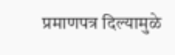प्रमाणपत्र दिल्यामुळे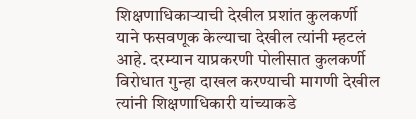शिक्षणाधिकाऱ्याची देखील प्रशांत कुलकर्णी याने फसवणूक केल्याचा देखील त्यांनी म्हटलं आहे. दरम्यान याप्रकरणी पोलीसात कुलकर्णी विरोधात गुन्हा दाखल करण्याची मागणी देखील त्यांनी शिक्षणाधिकारी यांच्याकडे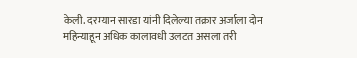केली. दरम्यान सारडा यांनी दिलेल्या तक्रार अर्जाला दोन महिन्याहून अधिक कालावधी उलटत असला तरी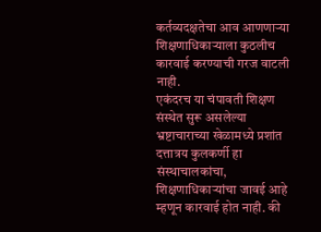कर्तव्यदक्षतेचा आव आणणाऱ्या शिक्षणाधिकाऱ्याला कुठलीच कारवाई करण्याची गरज वाटली नाही.
एकंदरच या चंपावती शिक्षण संस्थेत सुरू असलेल्या भ्रष्टाचाराच्या खेळामध्ये प्रशांत दत्तात्रय कुलकर्णी हा संस्थाचालकांचा, शिक्षणाधिकाऱ्यांचा जावई आहे म्हणून कारवाई होत नाही. की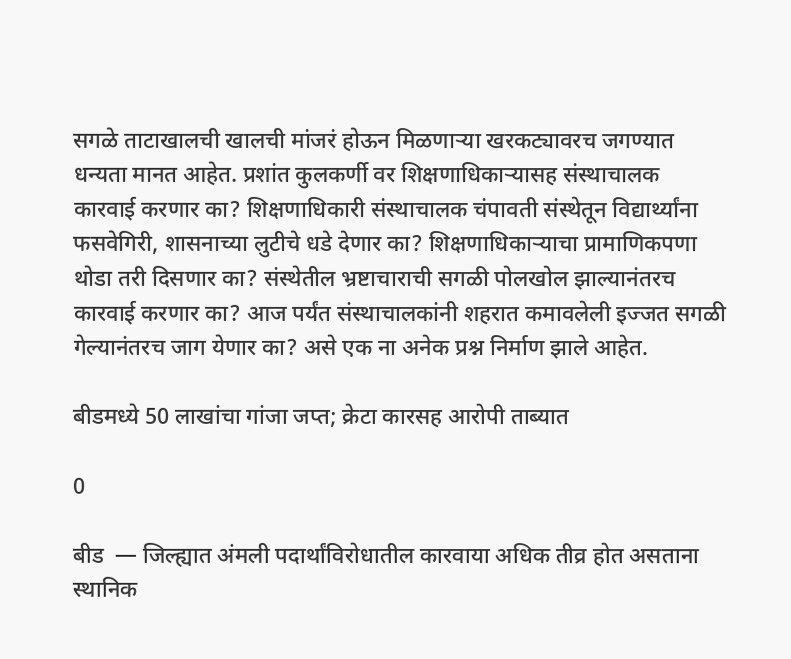सगळे ताटाखालची खालची मांजरं होऊन मिळणाऱ्या खरकट्यावरच जगण्यात धन्यता मानत आहेत. प्रशांत कुलकर्णी वर शिक्षणाधिकाऱ्यासह संस्थाचालक कारवाई करणार का? शिक्षणाधिकारी संस्थाचालक चंपावती संस्थेतून विद्यार्थ्यांना फसवेगिरी, शासनाच्या लुटीचे धडे देणार का? शिक्षणाधिकाऱ्याचा प्रामाणिकपणा थोडा तरी दिसणार का? संस्थेतील भ्रष्टाचाराची सगळी पोलखोल झाल्यानंतरच कारवाई करणार का? आज पर्यंत संस्थाचालकांनी शहरात कमावलेली इज्जत सगळी गेल्यानंतरच जाग येणार का? असे एक ना अनेक प्रश्न निर्माण झाले आहेत.

बीडमध्ये 50 लाखांचा गांजा जप्त; क्रेटा कारसह आरोपी ताब्यात

0

बीड  — जिल्ह्यात अंमली पदार्थांविरोधातील कारवाया अधिक तीव्र होत असताना स्थानिक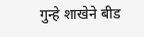गुन्हे शाखेने बीड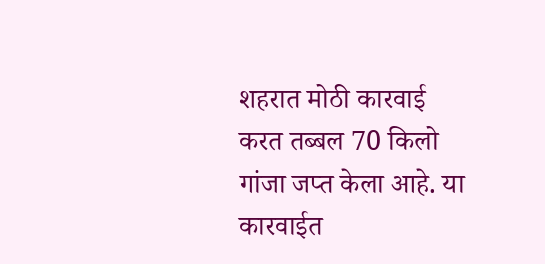शहरात मोठी कारवाई करत तब्बल 70 किलो गांजा जप्त केला आहे. या कारवाईत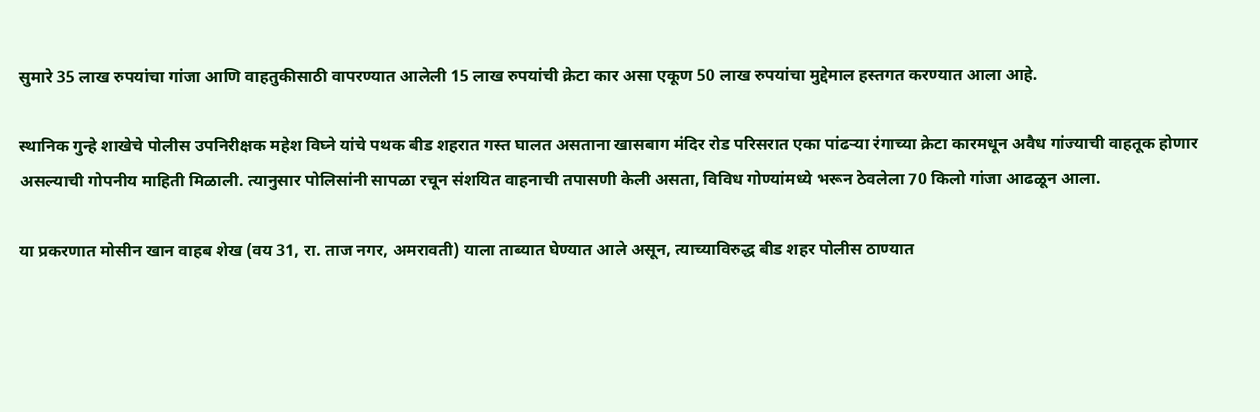सुमारे 35 लाख रुपयांचा गांजा आणि वाहतुकीसाठी वापरण्यात आलेली 15 लाख रुपयांची क्रेटा कार असा एकूण 50 लाख रुपयांचा मुद्देमाल हस्तगत करण्यात आला आहे.

स्थानिक गुन्हे शाखेचे पोलीस उपनिरीक्षक महेश विघ्ने यांचे पथक बीड शहरात गस्त घालत असताना खासबाग मंदिर रोड परिसरात एका पांढऱ्या रंगाच्या क्रेटा कारमधून अवैध गांज्याची वाहतूक होणार असल्याची गोपनीय माहिती मिळाली. त्यानुसार पोलिसांनी सापळा रचून संशयित वाहनाची तपासणी केली असता, विविध गोण्यांमध्ये भरून ठेवलेला 70 किलो गांजा आढळून आला.

या प्रकरणात मोसीन खान वाहब शेख (वय 31, रा. ताज नगर, अमरावती) याला ताब्यात घेण्यात आले असून, त्याच्याविरुद्ध बीड शहर पोलीस ठाण्यात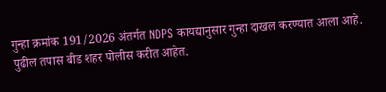गुन्हा क्रमांक 191/2026 अंतर्गत NDPS कायद्यानुसार गुन्हा दाखल करण्यात आला आहे. पुढील तपास बीड शहर पोलीस करीत आहेत.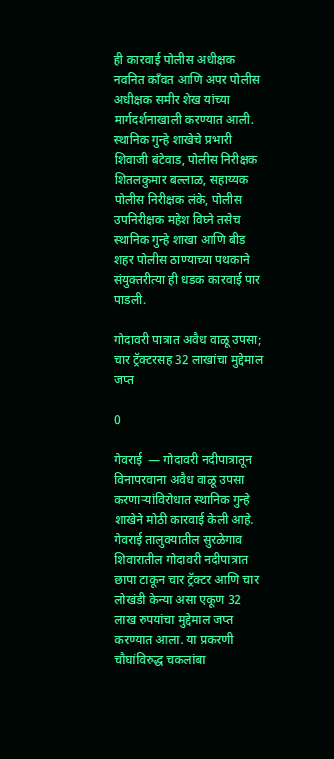ही कारवाई पोलीस अधीक्षक नवनित काँवत आणि अपर पोलीस अधीक्षक समीर शेख यांच्या मार्गदर्शनाखाली करण्यात आली. स्थानिक गुन्हे शाखेचे प्रभारी शिवाजी बंटेवाड, पोलीस निरीक्षक शितलकुमार बल्लाळ, सहाय्यक पोलीस निरीक्षक लंके, पोलीस उपनिरीक्षक महेश विघ्ने तसेच स्थानिक गुन्हे शाखा आणि बीड शहर पोलीस ठाण्याच्या पथकाने संयुक्तरीत्या ही धडक कारवाई पार पाडली.

गोदावरी पात्रात अवैध वाळू उपसा; चार ट्रॅक्टरसह 32 लाखांचा मुद्देमाल जप्त

0

गेवराई  — गोदावरी नदीपात्रातून विनापरवाना अवैध वाळू उपसा करणाऱ्यांविरोधात स्थानिक गुन्हे शाखेने मोठी कारवाई केली आहे. गेवराई तालुक्यातील सुरळेगाव शिवारातील गोदावरी नदीपात्रात छापा टाकून चार ट्रॅक्टर आणि चार लोखंडी केन्या असा एकूण 32 लाख रुपयांचा मुद्देमाल जप्त करण्यात आला. या प्रकरणी चौघांविरुद्ध चकलांबा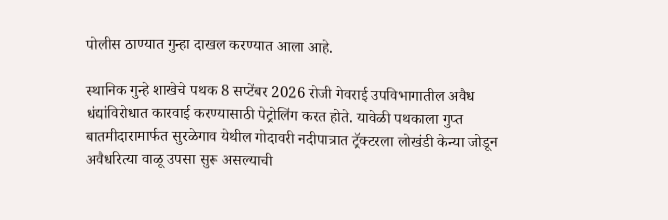पोलीस ठाण्यात गुन्हा दाखल करण्यात आला आहे.

स्थानिक गुन्हे शाखेचे पथक 8 सप्टेंबर 2026 रोजी गेवराई उपविभागातील अवैध धंद्यांविरोधात कारवाई करण्यासाठी पेट्रोलिंग करत होते. यावेळी पथकाला गुप्त बातमीदारामार्फत सुरळेगाव येथील गोदावरी नदीपात्रात ट्रॅक्टरला लोखंडी केन्या जोडून अवैधरित्या वाळू उपसा सुरू असल्याची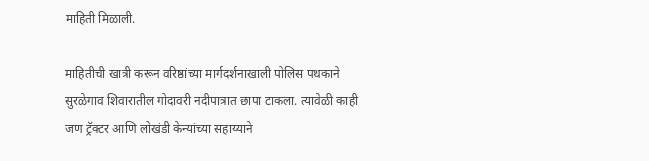माहिती मिळाली.

माहितीची खात्री करून वरिष्ठांच्या मार्गदर्शनाखाली पोलिस पथकाने सुरळेगाव शिवारातील गोदावरी नदीपात्रात छापा टाकला. त्यावेळी काही जण ट्रॅक्टर आणि लोखंडी केन्यांच्या सहाय्याने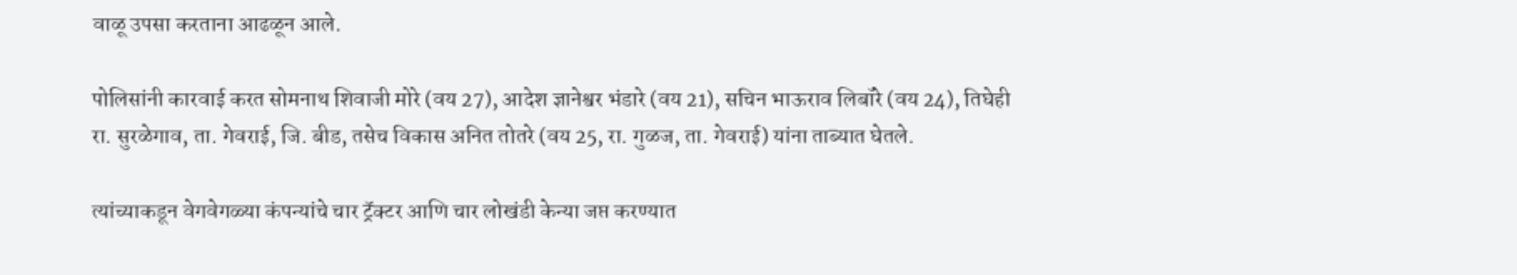वाळू उपसा करताना आढळून आले.

पोलिसांनी कारवाई करत सोमनाथ शिवाजी मोरे (वय 27), आदेश ज्ञानेश्वर भंडारे (वय 21), सचिन भाऊराव लिबॉरे (वय 24), तिघेही रा. सुरळेगाव, ता. गेवराई, जि. बीड, तसेच विकास अनित तोतरे (वय 25, रा. गुळज, ता. गेवराई) यांना ताब्यात घेतले.

त्यांच्याकडून वेगवेगळ्या कंपन्यांचे चार ट्रॅक्टर आणि चार लोखंडी केन्या जप्त करण्यात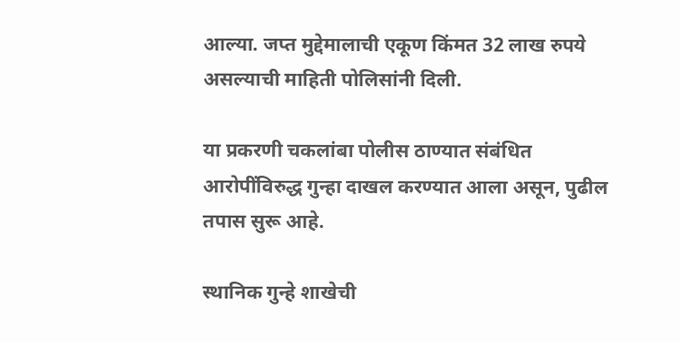आल्या. जप्त मुद्देमालाची एकूण किंमत 32 लाख रुपये असल्याची माहिती पोलिसांनी दिली.

या प्रकरणी चकलांबा पोलीस ठाण्यात संबंधित आरोपींविरुद्ध गुन्हा दाखल करण्यात आला असून, पुढील तपास सुरू आहे.

स्थानिक गुन्हे शाखेची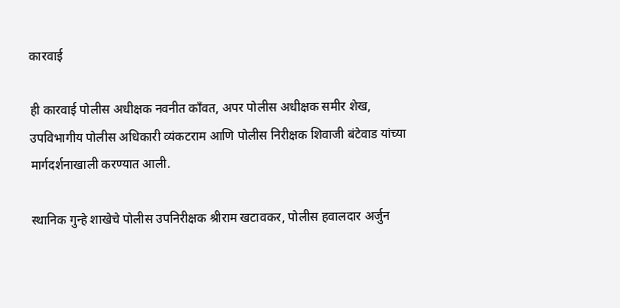कारवाई

ही कारवाई पोलीस अधीक्षक नवनीत काँवत, अपर पोलीस अधीक्षक समीर शेख, उपविभागीय पोलीस अधिकारी व्यंकटराम आणि पोलीस निरीक्षक शिवाजी बंटेवाड यांच्या मार्गदर्शनाखाली करण्यात आली.

स्थानिक गुन्हे शाखेचे पोलीस उपनिरीक्षक श्रीराम खटावकर, पोलीस हवालदार अर्जुन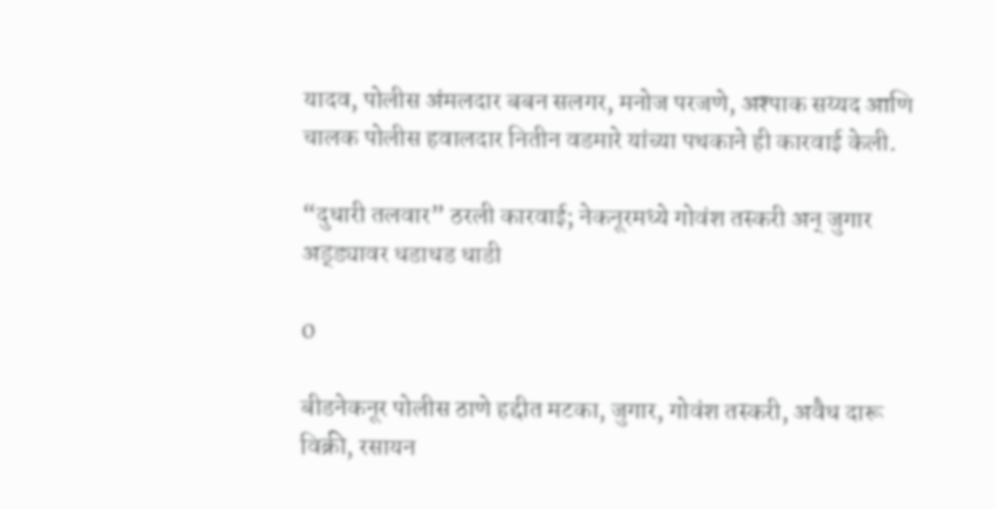यादव, पोलीस अंमलदार बबन सलगर, मनोज परजणे, अश्पाक सय्यद आणि चालक पोलीस हवालदार नितीन वडमारे यांच्या पथकाने ही कारवाई केली.

“दुधारी तलवार” ठरली कारवाई; नेकनूरमध्ये गोवंश तस्करी अन् जुगार अड्ड्यावर धडाधड धाडी

0

बीडनेकनूर पोलीस ठाणे हद्दीत मटका, जुगार, गोवंश तस्करी, अवैध दारू विक्री, रसायन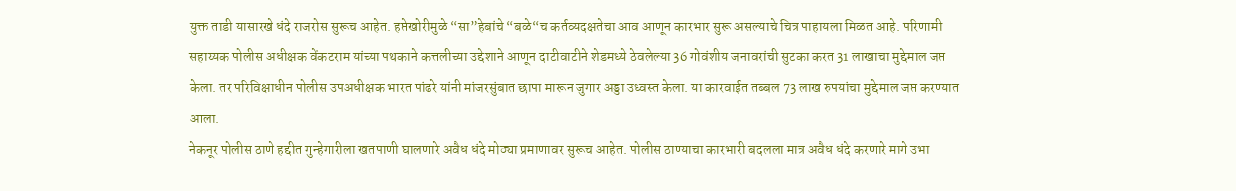युक्त ताडी यासारखे धंदे राजरोस सुरूच आहेत. हप्तेखोरीमुळे “सा”हेबांचे “बळे“च कर्तव्यदक्षतेचा आव आणून कारभार सुरू असल्याचे चित्र पाहायला मिळत आहे. परिणामी
सहाय्यक पोलीस अधीक्षक वेंकटराम यांच्या पथकाने कत्तलीच्या उद्देशाने आणून दाटीवाटीने शेडमध्ये ठेवलेल्या 36 गोवंशीय जनावरांची सुटका करत 31 लाखाचा मुद्देमाल जप्त केला. तर परिविक्षाधीन पोलीस उपअधीक्षक भारत पांढरे यांनी मांजरसुंबात छापा मारून जुगार अड्डा उध्वस्त केला. या कारवाईत तब्बल 73 लाख रुपयांचा मुद्देमाल जप्त करण्यात आला.
नेकनूर पोलीस ठाणे हद्दीत गुन्हेगारीला खतपाणी घालणारे अवैध धंदे मोठ्या प्रमाणावर सुरूच आहेत. पोलीस ठाण्याचा कारभारी बदलला मात्र अवैध धंदे करणारे मागे उभा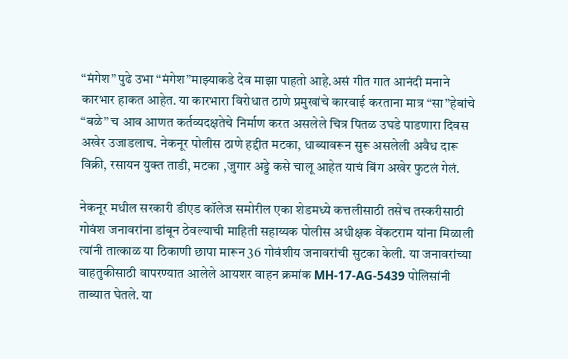“मंगेश” पुढे उभा “मंगेश”माझ्याकडे देव माझा पाहतो आहे.असं गीत गात आनंदी मनाने कारभार हाकत आहेत. या कारभारा विरोधात ठाणे प्रमुखांचे कारवाई करताना मात्र “सा”हेबांचे “बळे” च आव‌ आणत कर्तव्यदक्षतेचे निर्माण करत असलेले चित्र पितळ उघडे पाडणारा दिवस अखेर उजाडलाच. नेकनूर पोलीस ठाणे हद्दीत मटका, धाब्यावरून सुरू असलेली अवैध दारू विक्री, रसायन युक्त ताडी, मटका ,जुगार अड्डे कसे चालू आहेत याचं बिंग अखेर फुटलं गेलं.

नेकनूर मधील सरकारी डीएड कॉलेज समोरील एका शेडमध्ये कत्तलीसाठी तसेच तस्करीसाठी गोवंश जनावरांना डांबून ठेवल्याची माहिती ‌सहाय्यक पोलीस अधीक्षक वेंकटराम यांना मिळाली त्यांनी तात्काळ या ठिकाणी छापा मारून 36 गोवंशीय जनावरांची सुटका केली. या जनावरांच्या वाहतुकीसाठी वापरण्यात आलेले आयशर वाहन क्रमांक MH-17-AG-5439 पोलिसांनी ताब्यात घेतले. या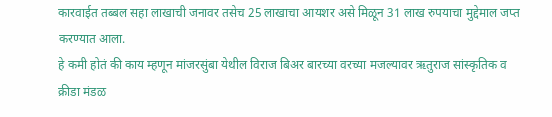कारवाईत तब्बल सहा लाखाची जनावर तसेच 25 लाखाचा आयशर असे मिळून 31 लाख रुपयाचा मुद्देमाल जप्त करण्यात आला.
हे कमी होतं की काय म्हणून मांजरसुंबा येथील विराज बिअर बारच्या वरच्या मजल्यावर ऋतुराज सांस्कृतिक व क्रीडा मंडळ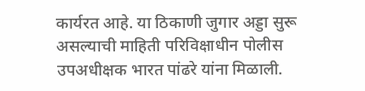कार्यरत आहे. या ठिकाणी जुगार अड्डा सुरू असल्याची माहिती परिविक्षाधीन पोलीस उपअधीक्षक भारत पांढरे यांना मिळाली.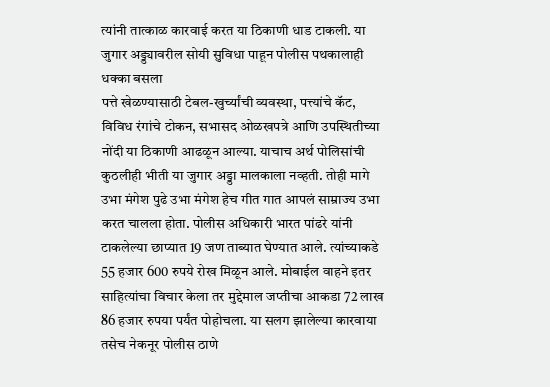त्यांनी तात्काळ कारवाई करत या ठिकाणी धाड टाकली. या जुगार अड्ड्यावरील सोयी सुविधा पाहून पोलीस पथकालाही धक्का बसला
पत्ते खेळण्यासाठी टेबल-खुर्च्यांची व्यवस्था, पत्त्यांचे कॅट, विविध रंगांचे टोकन, सभासद ओळखपत्रे आणि उपस्थितीच्या नोंदी या ठिकाणी आढळून आल्या. याचाच अर्थ पोलिसांची कुठलीही भीती या जुगार अड्डा मालकाला नव्हती. तोही मागे उभा मंगेश पुढे उभा मंगेश हेच गीत गात आपलं साम्राज्य उभा करत चालला होता. पोलीस अधिकारी भारत पांढरे यांनी टाकलेल्या छाप्यात 19 जण ताब्यात घेण्यात आले. त्यांच्याकडे 55 हजार 600 रुपये रोख मिळून आले. मोबाईल वाहने इतर साहित्यांचा विचार केला तर मुद्देमाल जप्तीचा आकडा 72 लाख 86 हजार रुपया पर्यंत पोहोचला. या सलग झालेल्या कारवाया तसेच नेकनूर पोलीस ठाणे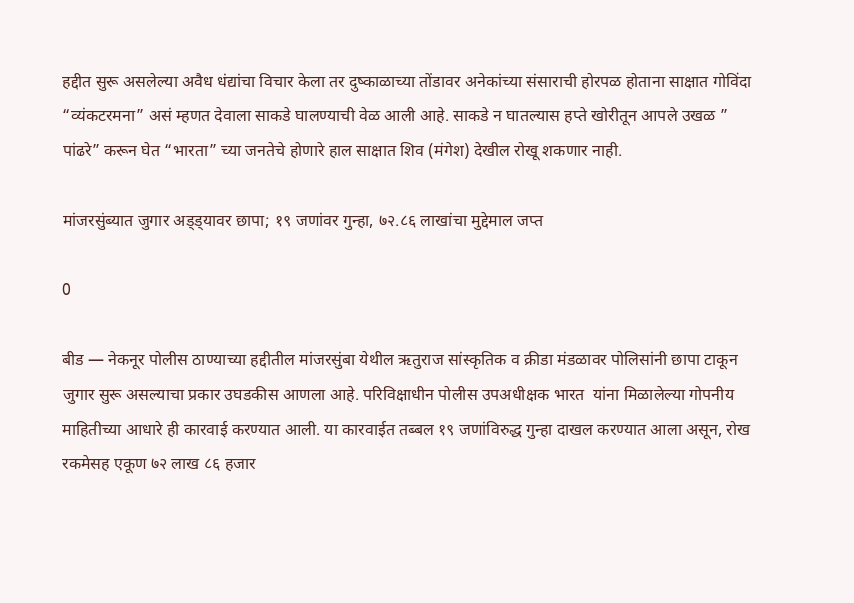हद्दीत सुरू असलेल्या अवैध धंद्यांचा विचार केला तर दुष्काळाच्या तोंडावर अनेकांच्या संसाराची होरपळ होताना साक्षात गोविंदा “व्यंकटरमना” असं म्हणत देवाला साकडे घालण्याची वेळ आली आहे. साकडे न घातल्यास हप्ते खोरीतून आपले उखळ ” पांढरे” करून घेत “भारता” च्या जनतेचे होणारे हाल साक्षात शिव (मंगेश) देखील रोखू शकणार नाही.

मांजरसुंब्यात जुगार अड्ड्यावर छापा; १९ जणांवर गुन्हा, ७२.८६ लाखांचा मुद्देमाल जप्त

0

बीड — नेकनूर पोलीस ठाण्याच्या हद्दीतील मांजरसुंबा येथील ऋतुराज सांस्कृतिक व क्रीडा मंडळावर पोलिसांनी छापा टाकून जुगार सुरू असल्याचा प्रकार उघडकीस आणला आहे. परिविक्षाधीन पोलीस उपअधीक्षक भारत  यांना मिळालेल्या गोपनीय माहितीच्या आधारे ही कारवाई करण्यात आली. या कारवाईत तब्बल १९ जणांविरुद्ध गुन्हा दाखल करण्यात आला असून, रोख रकमेसह एकूण ७२ लाख ८६ हजार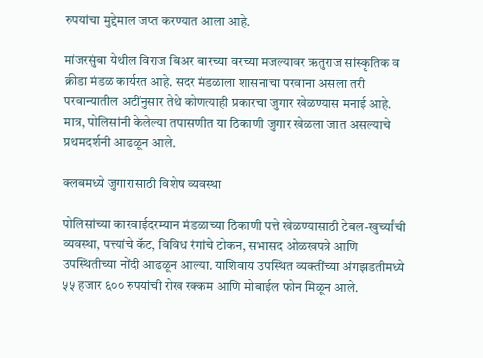रुपयांचा मुद्देमाल जप्त करण्यात आला आहे.

मांजरसुंबा येथील विराज बिअर बारच्या वरच्या मजल्यावर ऋतुराज सांस्कृतिक व क्रीडा मंडळ कार्यरत आहे. सदर मंडळाला शासनाचा परवाना असला तरी परवान्यातील अटींनुसार तेथे कोणत्याही प्रकारचा जुगार खेळण्यास मनाई आहे. मात्र, पोलिसांनी केलेल्या तपासणीत या ठिकाणी जुगार खेळला जात असल्याचे प्रथमदर्शनी आढळून आले.

क्लबमध्ये जुगारासाठी विशेष व्यवस्था

पोलिसांच्या कारवाईदरम्यान मंडळाच्या ठिकाणी पत्ते खेळण्यासाठी टेबल-खुर्च्यांची व्यवस्था, पत्त्यांचे कॅट, विविध रंगांचे टोकन, सभासद ओळखपत्रे आणि उपस्थितीच्या नोंदी आढळून आल्या. याशिवाय उपस्थित व्यक्तींच्या अंगझडतीमध्ये ५५ हजार ६०० रुपयांची रोख रक्कम आणि मोबाईल फोन मिळून आले.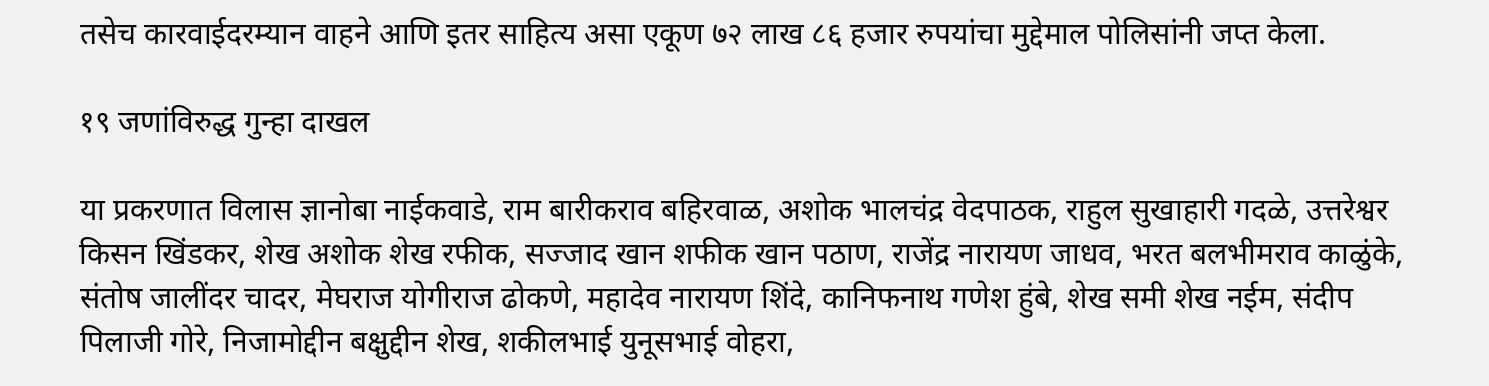तसेच कारवाईदरम्यान वाहने आणि इतर साहित्य असा एकूण ७२ लाख ८६ हजार रुपयांचा मुद्देमाल पोलिसांनी जप्त केला.

१९ जणांविरुद्ध गुन्हा दाखल

या प्रकरणात विलास ज्ञानोबा नाईकवाडे, राम बारीकराव बहिरवाळ, अशोक भालचंद्र वेदपाठक, राहुल सुखाहारी गदळे, उत्तरेश्वर किसन खिंडकर, शेख अशोक शेख रफीक, सज्जाद खान शफीक खान पठाण, राजेंद्र नारायण जाधव, भरत बलभीमराव काळुंके, संतोष जालींदर चादर, मेघराज योगीराज ढोकणे, महादेव नारायण शिंदे, कानिफनाथ गणेश हुंबे, शेख समी शेख नईम, संदीप पिलाजी गोरे, निजामोद्दीन बक्षुद्दीन शेख, शकीलभाई युनूसभाई वोहरा,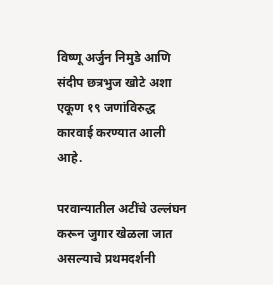विष्णू अर्जुन निमुडे आणि संदीप छत्रभुज खोटे अशा एकूण १९ जणांविरुद्ध कारवाई करण्यात आली आहे.

परवान्यातील अटींचे उल्लंघन करून जुगार खेळला जात असल्याचे प्रथमदर्शनी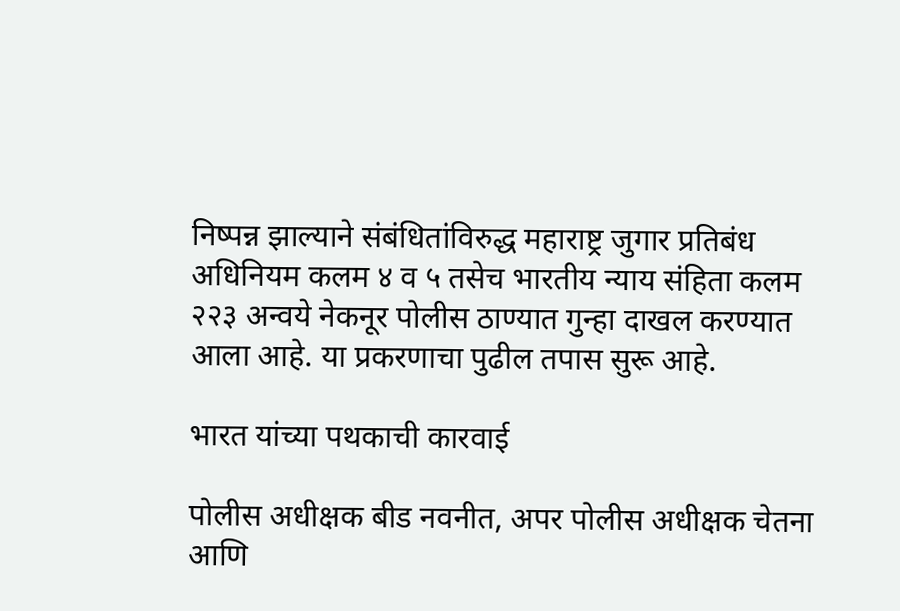निष्पन्न झाल्याने संबंधितांविरुद्ध महाराष्ट्र जुगार प्रतिबंध अधिनियम कलम ४ व ५ तसेच भारतीय न्याय संहिता कलम २२३ अन्वये नेकनूर पोलीस ठाण्यात गुन्हा दाखल करण्यात आला आहे. या प्रकरणाचा पुढील तपास सुरू आहे.

भारत यांच्या पथकाची कारवाई

पोलीस अधीक्षक बीड नवनीत, अपर पोलीस अधीक्षक चेतना आणि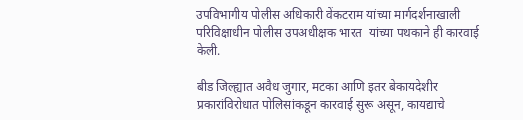उपविभागीय पोलीस अधिकारी वेंकटराम यांच्या मार्गदर्शनाखाली परिविक्षाधीन पोलीस उपअधीक्षक भारत  यांच्या पथकाने ही कारवाई केली.

बीड जिल्ह्यात अवैध जुगार, मटका आणि इतर बेकायदेशीर प्रकारांविरोधात पोलिसांकडून कारवाई सुरू असून, कायद्याचे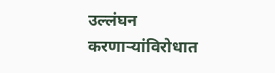उल्लंघन करणाऱ्यांविरोधात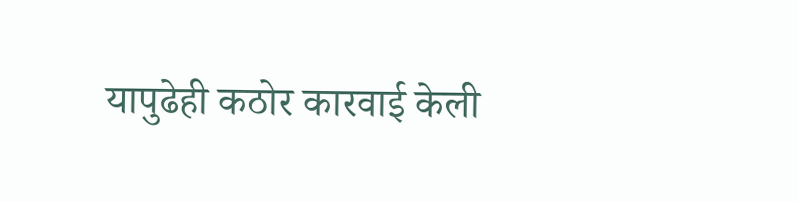यापुढेही कठोर कारवाई केली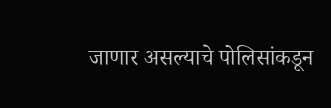जाणार असल्याचे पोलिसांकडून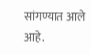सांगण्यात आले आहे.